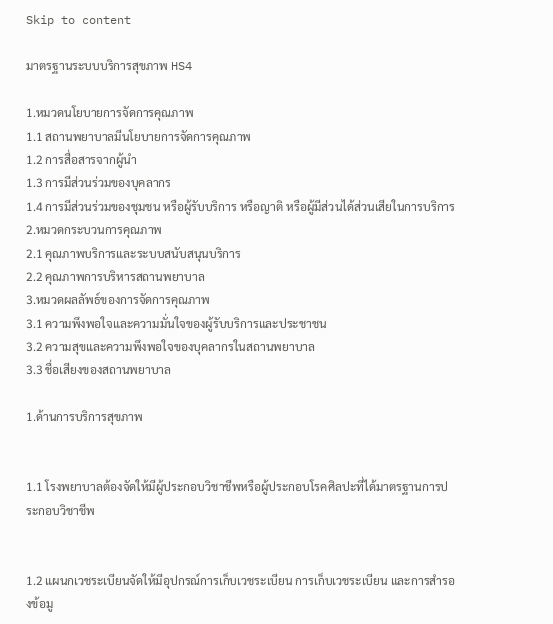Skip to content

มาตรฐานระบบบริการสุขภาพ HS4

1.หมวดนโยบายการจัดการคุณภาพ
1.1 สถานพยาบาลมีนโยบายการจัดการคุณภาพ
1.2 การสื่อสารจากผู้นำ
1.3 การมีส่วนร่วมของบุคลากร
1.4 การมีส่วนร่วมของชุมชน หรือผู้รับบริการ หรือญาติ หรือผู้มีส่วนได้ส่วนเสียในการบริการ
2.หมวดกระบวนการคุณภาพ
2.1 คุณภาพบริการและระบบสนับสนุนบริการ
2.2 คุณภาพการบริหารสถานพยาบาล
3.หมวดผลลัพธ์ของการจัดการคุณภาพ
3.1 ความพึงพอใจและความมั่นใจของผู้รับบริการและประชาชน
3.2 ความสุขและความพึงพอใจของบุคลากรในสถานพยาบาล
3.3 ชื่อเสียงของสถานพยาบาล

1.ด้านการบริการสุขภาพ


1.1 โรงพยาบาลต้องจัดให้มีผู้ประกอบวิชาชีพหรือผู้ประกอบโรคศิลปะที่ได้มาตรฐานการประกอบวิชาชีพ


1.2 แผนกเวชระเบียนจัดให้มีอุปกรณ์การเก็บเวชระเบียน การเก็บเวชระเบียน และการสำรองข้อมู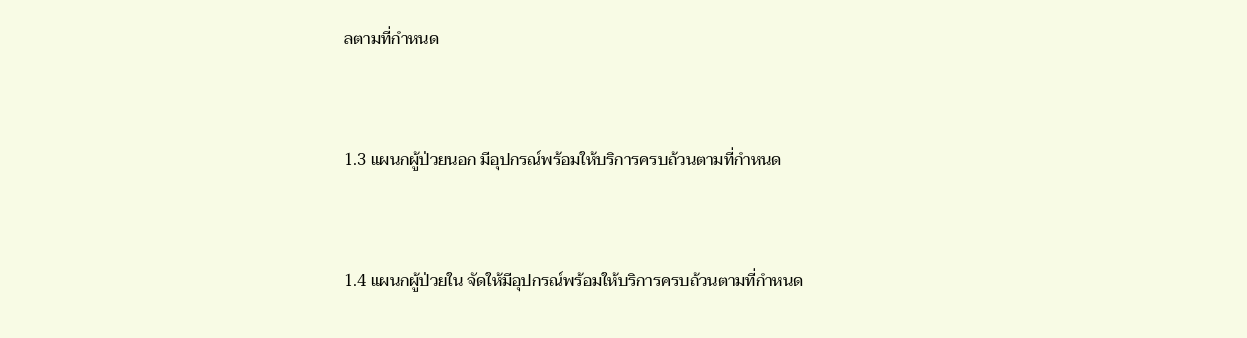ลตามที่กำหนด


1.3 แผนกผู้ป่วยนอก มีอุปกรณ์พร้อมให้บริการครบถ้วนตามที่กำหนด


1.4 แผนกผู้ป่วยใน จัดให้มีอุปกรณ์พร้อมให้บริการครบถ้วนตามที่กำหนด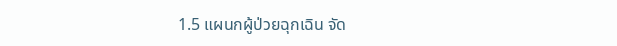1.5 แผนกผู้ป่วยฉุกเฉิน จัด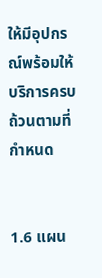ให้มีอุปกรณ์พร้อมให้บริการครบถ้วนตามที่กำหนด


1.6 แผน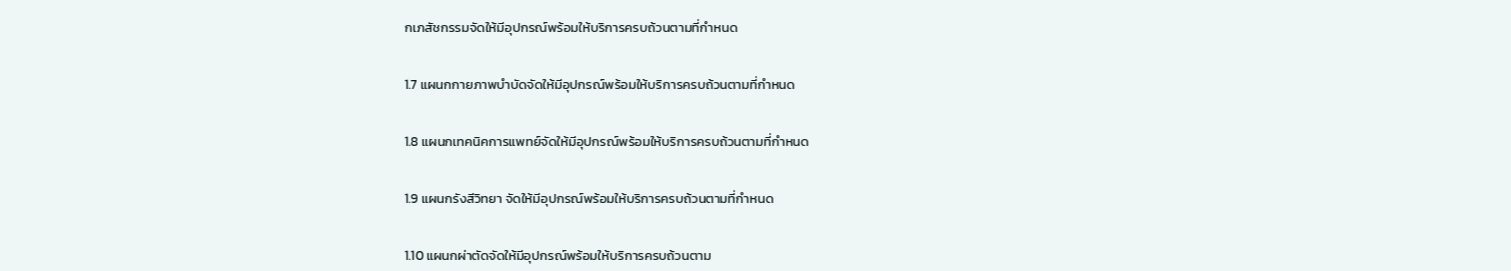กเภสัชกรรมจัดให้มีอุปกรณ์พร้อมให้บริการครบถ้วนตามที่กำหนด


1.7 แผนกกายภาพบำบัดจัดให้มีอุปกรณ์พร้อมให้บริการครบถ้วนตามที่กำหนด


1.8 แผนกเทคนิคการแพทย์จัดให้มีอุปกรณ์พร้อมให้บริการครบถ้วนตามที่กำหนด


1.9 แผนกรังสีวิทยา จัดให้มีอุปกรณ์พร้อมให้บริการครบถ้วนตามที่กำหนด


1.10 แผนกผ่าตัดจัดให้มีอุปกรณ์พร้อมให้บริการครบถ้วนตาม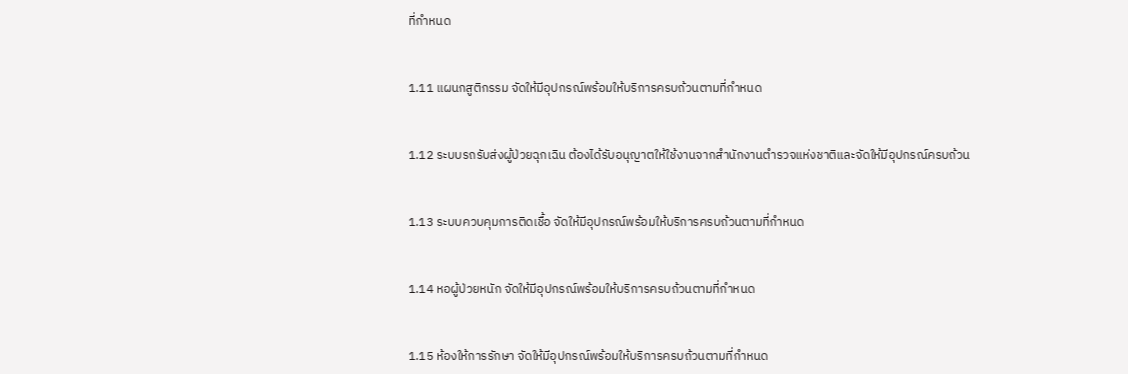ที่กำหนด


1.11 แผนกสูติกรรม จัดให้มีอุปกรณ์พร้อมให้บริการครบถ้วนตามที่กำหนด


1.12 ระบบรถรับส่งผู้ป่วยฉุกเฉิน ต้องได้รับอนุญาตให้ใช้งานจากสำนักงานตำรวจแห่งชาติและจัดให้มีอุปกรณ์ครบถ้วน


1.13 ระบบควบคุมการติดเชื้อ จัดให้มีอุปกรณ์พร้อมให้บริการครบถ้วนตามที่กำหนด


1.14 หอผู้ป่วยหนัก จัดให้มีอุปกรณ์พร้อมให้บริการครบถ้วนตามที่กำหนด


1.15 ห้องให้การรักษา จัดให้มีอุปกรณ์พร้อมให้บริการครบถ้วนตามที่กำหนด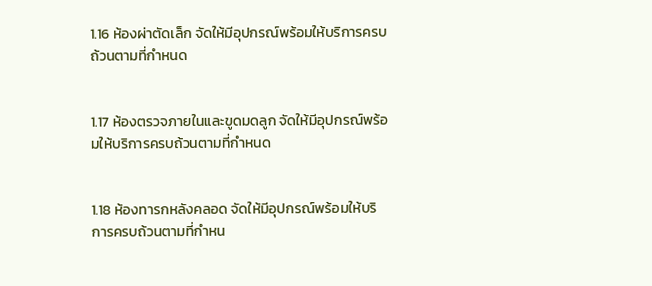1.16 ห้องผ่าตัดเล็ก จัดให้มีอุปกรณ์พร้อมให้บริการครบถ้วนตามที่กำหนด


1.17 ห้องตรวจภายในและขูดมดลูก จัดให้มีอุปกรณ์พร้อมให้บริการครบถ้วนตามที่กำหนด


1.18 ห้องทารกหลังคลอด จัดให้มีอุปกรณ์พร้อมให้บริการครบถ้วนตามที่กำหน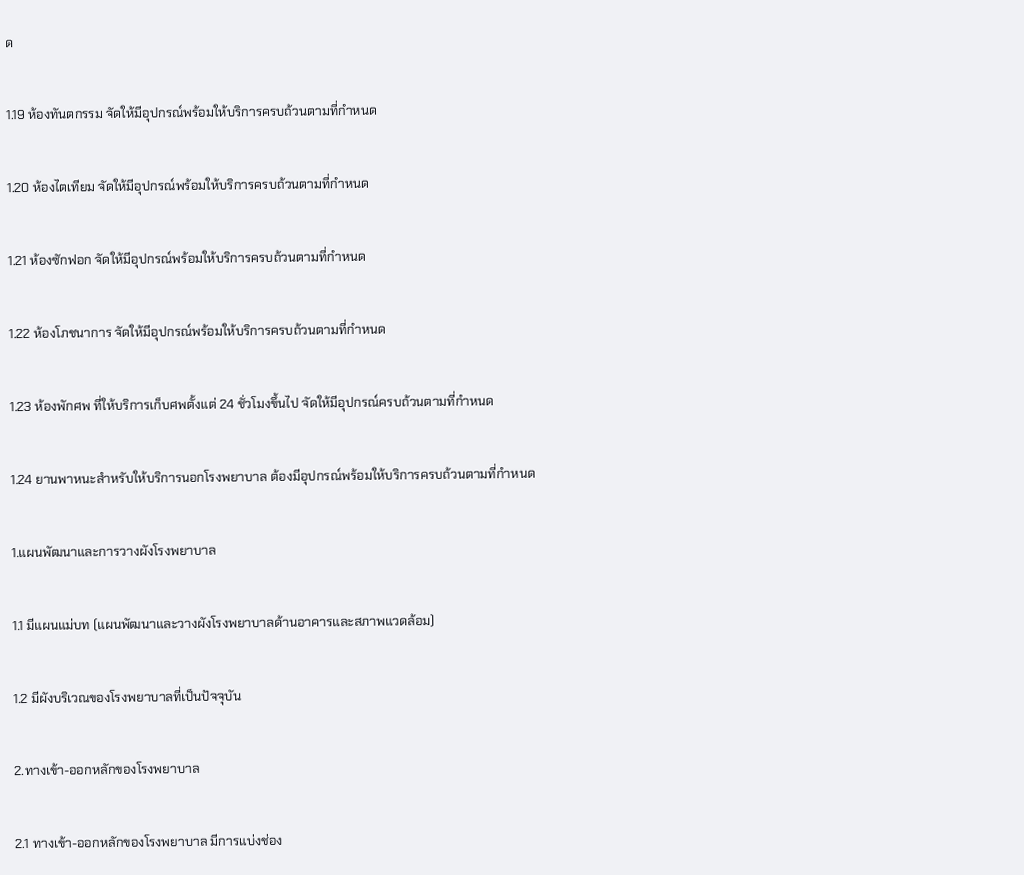ด


1.19 ห้องทันตกรรม จัดให้มีอุปกรณ์พร้อมให้บริการครบถ้วนตามที่กำหนด


1.20 ห้องไตเทียม จัดให้มีอุปกรณ์พร้อมให้บริการครบถ้วนตามที่กำหนด


1.21 ห้องซักฟอก จัดให้มีอุปกรณ์พร้อมให้บริการครบถ้วนตามที่กำหนด


1.22 ห้องโภชนาการ จัดให้มีอุปกรณ์พร้อมให้บริการครบถ้วนตามที่กำหนด


1.23 ห้องพักศพ ที่ให้บริการเก็บศพตั้งแต่ 24 ชั่วโมงขึ้นไป จัดให้มีอุปกรณ์ครบถ้วนตามที่กำหนด


1.24 ยานพาหนะสำหรับให้บริการนอกโรงพยาบาล ต้องมีอุปกรณ์พร้อมให้บริการครบถ้วนตามที่กำหนด


1.แผนพัฒนาและการวางผังโรงพยาบาล


1.1 มีแผนแม่บท (แผนพัฒนาและวางผังโรงพยาบาลด้านอาคารและสภาพแวดล้อม)


1.2 มีผังบริเวณของโรงพยาบาลที่เป็นปัจจุบัน


2.ทางเข้า-ออกหลักของโรงพยาบาล


2.1 ทางเข้า-ออกหลักของโรงพยาบาล มีการแบ่งช่อง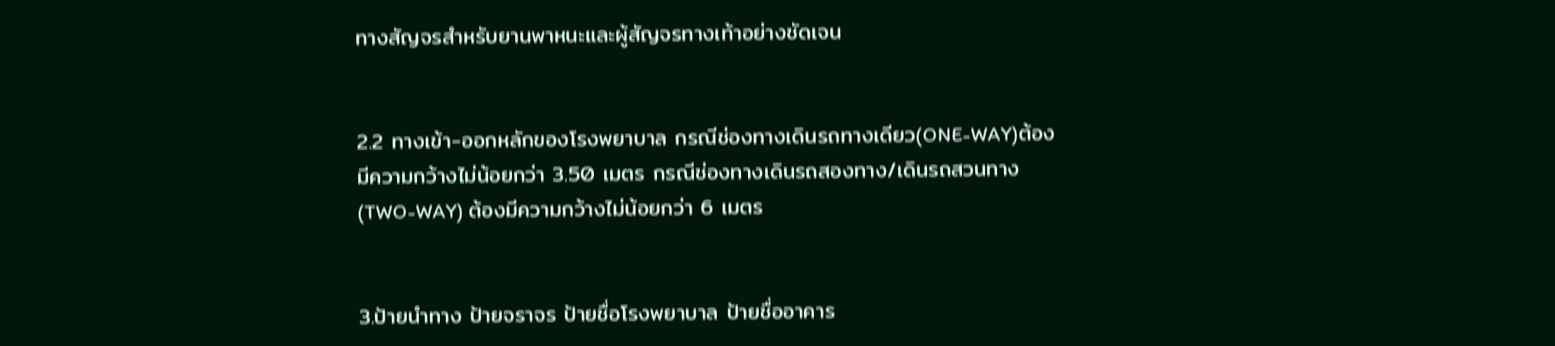ทางสัญจรสําหรับยานพาหนะและผู้สัญจรทางเท้าอย่างชัดเจน


2.2 ทางเข้า-ออกหลักของโรงพยาบาล กรณีช่องทางเดินรถทางเดียว(ONE-WAY)ต้องมีความกว้างไม่น้อยกว่า 3.50 เมตร กรณีช่องทางเดินรถสองทาง/เดินรถสวนทาง (TWO-WAY) ต้องมีความกว้างไม่น้อยกว่า 6 เมตร


3.ป้ายนําทาง ป้ายจราจร ป้ายชื่อโรงพยาบาล ป้ายชื่ออาคาร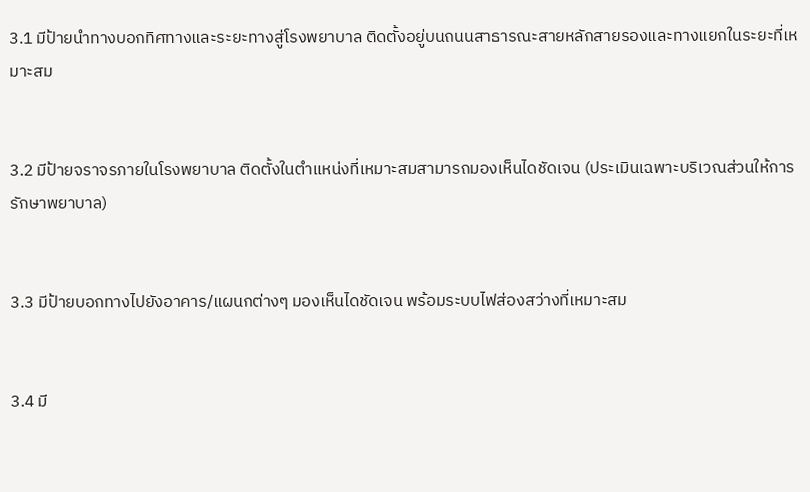3.1 มีป้ายนําทางบอกทิศทางและระยะทางสู่โรงพยาบาล ติดตั้งอยู่บนถนนสาธารณะสายหลักสายรองและทางแยกในระยะที่เหมาะสม


3.2 มีป้ายจราจรภายในโรงพยาบาล ติดตั้งในตําแหน่งที่เหมาะสมสามารถมองเห็นไดชัดเจน (ประเมินเฉพาะบริเวณส่วนให้การรักษาพยาบาล)


3.3 มีป้ายบอกทางไปยังอาคาร/แผนกต่างๆ มองเห็นไดชัดเจน พร้อมระบบไฟส่องสว่างที่เหมาะสม


3.4 มี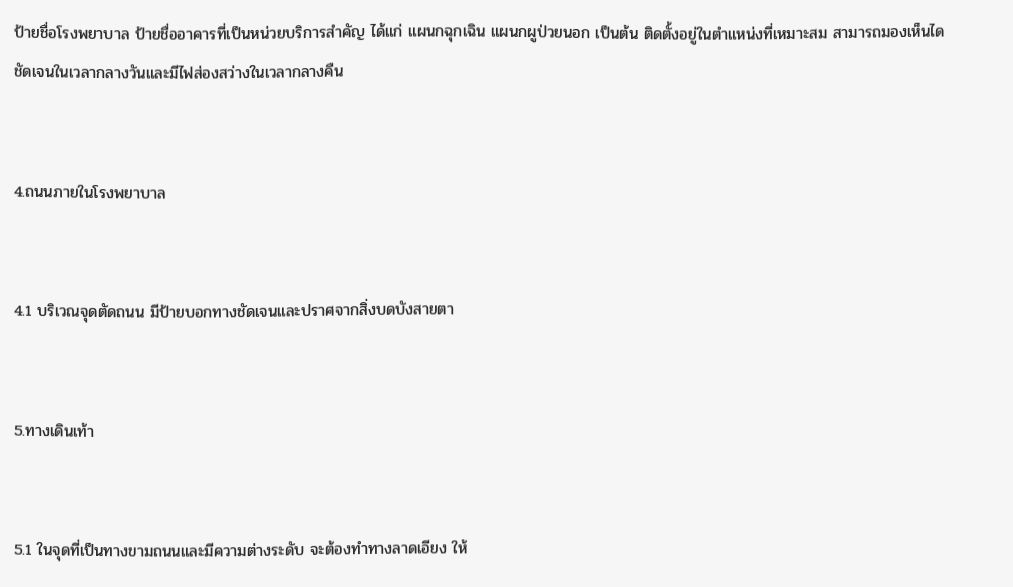ป้ายชื่อโรงพยาบาล ป้ายชื่ออาคารที่เป็นหน่วยบริการสําคัญ ได้แก่ แผนกฉุกเฉิน แผนกผูป่วยนอก เป็นต้น ติดตั้งอยู่ในตําแหน่งที่เหมาะสม สามารถมองเห็นไดชัดเจนในเวลากลางวันและมีไฟส่องสว่างในเวลากลางคืน


4.ถนนภายในโรงพยาบาล


4.1 บริเวณจุดตัดถนน มีป้ายบอกทางชัดเจนและปราศจากสิ่งบดบังสายตา


5.ทางเดินเท้า


5.1 ในจุดที่เป็นทางขามถนนและมีความต่างระดับ จะต้องทําทางลาดเอียง ให้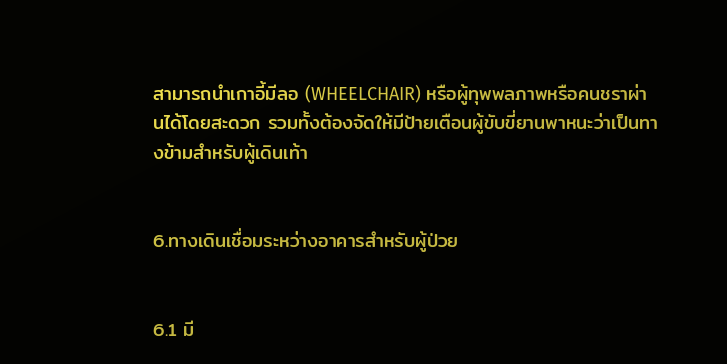สามารถนําเกาอี้มีลอ (WHEELCHAIR) หรือผู้ทุพพลภาพหรือคนชราผ่านได้โดยสะดวก รวมทั้งต้องจัดให้มีป้ายเตือนผู้ขับขี่ยานพาหนะว่าเป็นทางข้ามสําหรับผู้เดินเท้า


6.ทางเดินเชื่อมระหว่างอาคารสําหรับผู้ป่วย


6.1 มี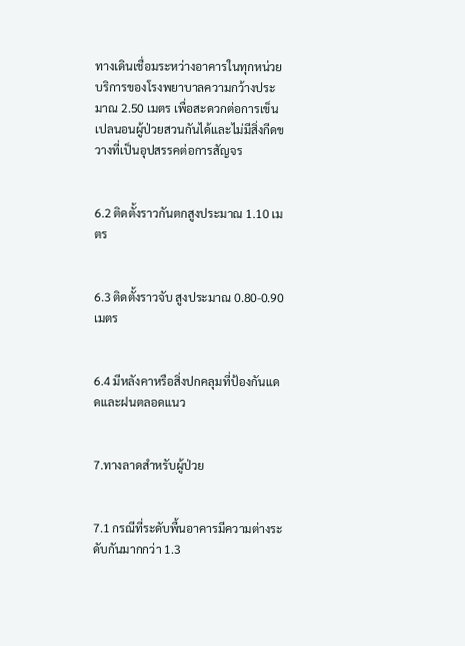ทางเดินเชื่อมระหว่างอาคารในทุกหน่วยบริการของโรงพยาบาลความกว้างประมาณ 2.50 เมตร เพื่อสะดวกต่อการเข็นเปลนอนผู้ป่วยสวนกันได้และไม่มีสิ่งกีดขวางที่เป็นอุปสรรคต่อการสัญจร


6.2 ติดตั้งราวกันตกสูงประมาณ 1.10 เมตร


6.3 ติดตั้งราวจับ สูงประมาณ 0.80-0.90 เมตร


6.4 มีหลังคาหรือสิ่งปกคลุมที่ป้องกันแดดและฝนตลอดแนว


7.ทางลาดสําหรับผู้ป่วย


7.1 กรณีที่ระดับพื้นอาคารมีความต่างระดับกันมากกว่า 1.3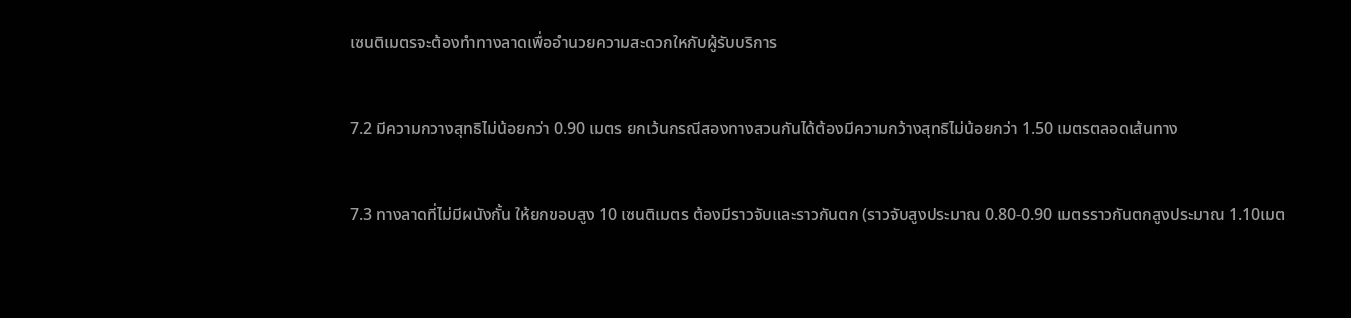เซนติเมตรจะต้องทําทางลาดเพื่ออํานวยความสะดวกใหกับผู้รับบริการ


7.2 มีความกวางสุทธิไม่น้อยกว่า 0.90 เมตร ยกเว้นกรณีสองทางสวนกันได้ต้องมีความกว้างสุทธิไม่น้อยกว่า 1.50 เมตรตลอดเส้นทาง


7.3 ทางลาดที่ไม่มีผนังกั้น ให้ยกขอบสูง 10 เซนติเมตร ต้องมีราวจับและราวกันตก (ราวจับสูงประมาณ 0.80-0.90 เมตรราวกันตกสูงประมาณ 1.10เมต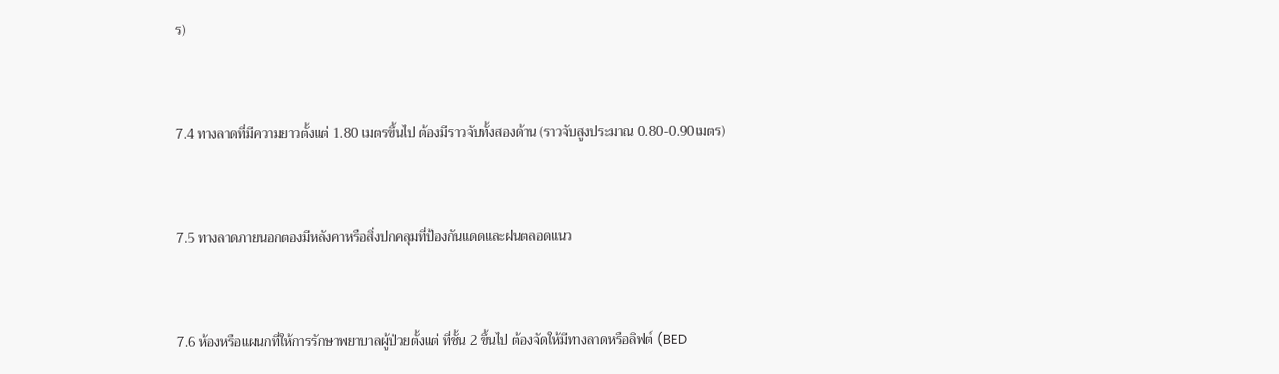ร)


7.4 ทางลาดที่มีความยาวตั้งแต่ 1.80 เมตรขึ้นไป ต้องมีราวจับทั้งสองด้าน (ราวจับสูงประมาณ 0.80-0.90เมตร)


7.5 ทางลาดภายนอกตองมีหลังคาหรือสิ่งปกคลุมที่ป้องกันแดดและฝนตลอดแนว


7.6 ห้องหรือแผนกที่ให้การรักษาพยาบาลผู้ป่วยตั้งแต่ ที่ชั้น 2 ขึ้นไป ต้องจัดให้มีทางลาดหรือลิฟต์ (BED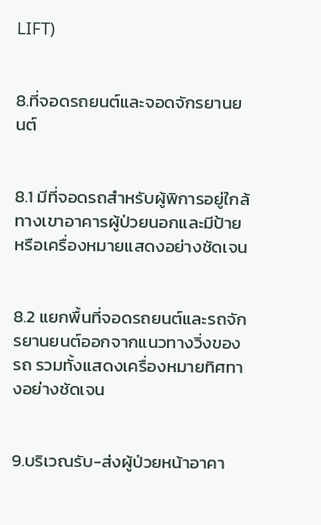LIFT)


8.ที่จอดรถยนต์และจอดจักรยานยนต์


8.1 มีที่จอดรถสําหรับผู้พิการอยู่ใกล้ทางเขาอาคารผู้ป่วยนอกและมีป้ายหรือเครื่องหมายแสดงอย่างชัดเจน


8.2 แยกพื้นที่จอดรถยนต์และรถจักรยานยนต์ออกจากแนวทางวิ่งของรถ รวมทั้งแสดงเครื่องหมายทิศทางอย่างชัดเจน


9.บริเวณรับ-ส่งผู้ป่วยหน้าอาคา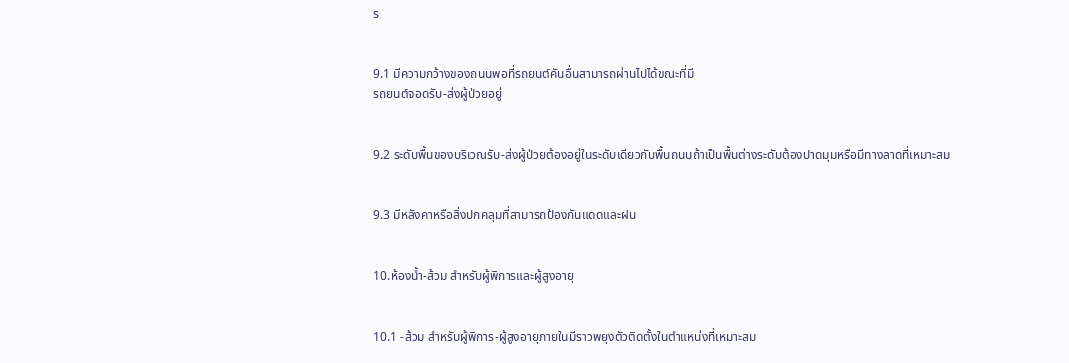ร


9.1 มีความกว้างของถนนพอที่รถยนต์คันอื่นสามารถผ่านไปได้ขณะที่มี
รถยนต์จอดรับ-ส่งผู้ป่วยอยู่


9.2 ระดับพื้นของบริเวณรับ-ส่งผู้ป่วยต้องอยู่ในระดับเดียวกับพื้นถนนถ้าเป็นพื้นต่างระดับต้องปาดมุมหรือมีทางลาดที่เหมาะสม


9.3 มีหลังคาหรือสิ่งปกคลุมที่สามารถป้องกันแดดและฝน


10.ห้องน้ำ-ส้วม สําหรับผู้พิการและผู้สูงอายุ


10.1 -ส้วม สําหรับผู้พิการ-ผู้สูงอายุภายในมีราวพยุงตัวติดตั้งในตําแหน่งที่เหมาะสม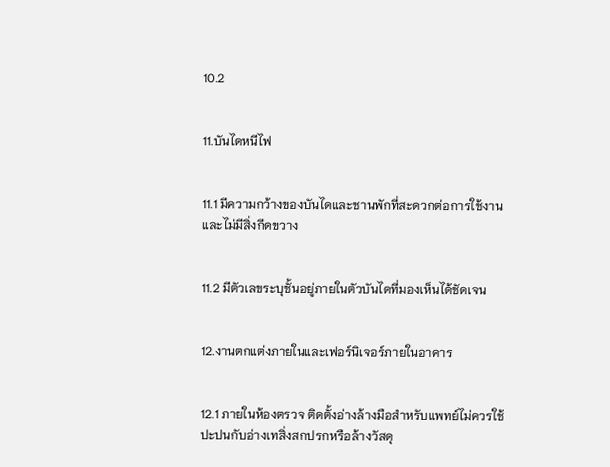10.2


11.บันไดหนีไฟ


11.1 มีความกว้างของบันไดและชานพักที่สะดวกต่อการใช้งานและไม่มีสิ่งกีดขวาง


11.2 มีตัวเลขระบุชั้นอยู่ภายในตัวบันไดที่มองเห็นได้ชัดเจน


12.งานตกแต่งภายในและเฟอร์นิเจอร์ภายในอาคาร


12.1 ภายในห้องตรวจ ติดตั้งอ่างล้างมือสําหรับแพทย์ไม่ควรใช้ปะปนกับอ่างเทสิ่งสกปรกหรือล้างวัสดุ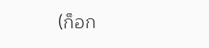(ก็อก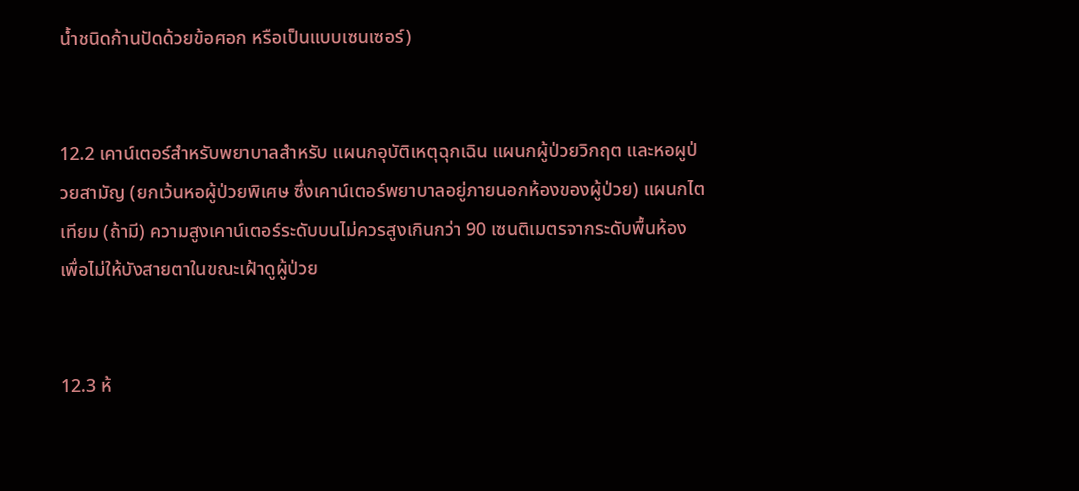น้ำชนิดก้านปัดด้วยข้อศอก หรือเป็นแบบเซนเซอร์)


12.2 เคาน์เตอร์สําหรับพยาบาลสําหรับ แผนกอุบัติเหตุฉุกเฉิน แผนกผู้ป่วยวิกฤต และหอผูป่วยสามัญ (ยกเว้นหอผู้ป่วยพิเศษ ซึ่งเคาน์เตอร์พยาบาลอยู่ภายนอกห้องของผู้ป่วย) แผนกไตเทียม (ถ้ามี) ความสูงเคาน์เตอร์ระดับบนไม่ควรสูงเกินกว่า 90 เซนติเมตรจากระดับพื้นห้อง เพื่อไม่ให้บังสายตาในขณะเฝ้าดูผู้ป่วย


12.3 ห้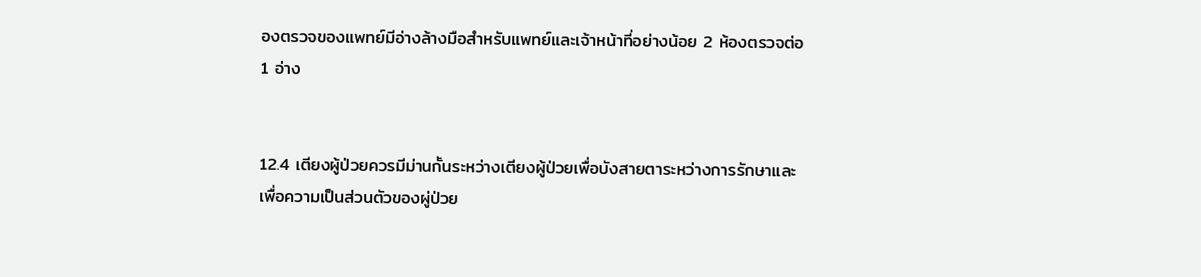องตรวจของแพทย์มีอ่างล้างมือสําหรับแพทย์และเจ้าหน้าที่อย่างน้อย 2 ห้องตรวจต่อ 1 อ่าง


12.4 เตียงผู้ป่วยควรมีม่านกั้นระหว่างเตียงผู้ป่วยเพื่อบังสายตาระหว่างการรักษาและเพื่อความเป็นส่วนตัวของผู่ป่วย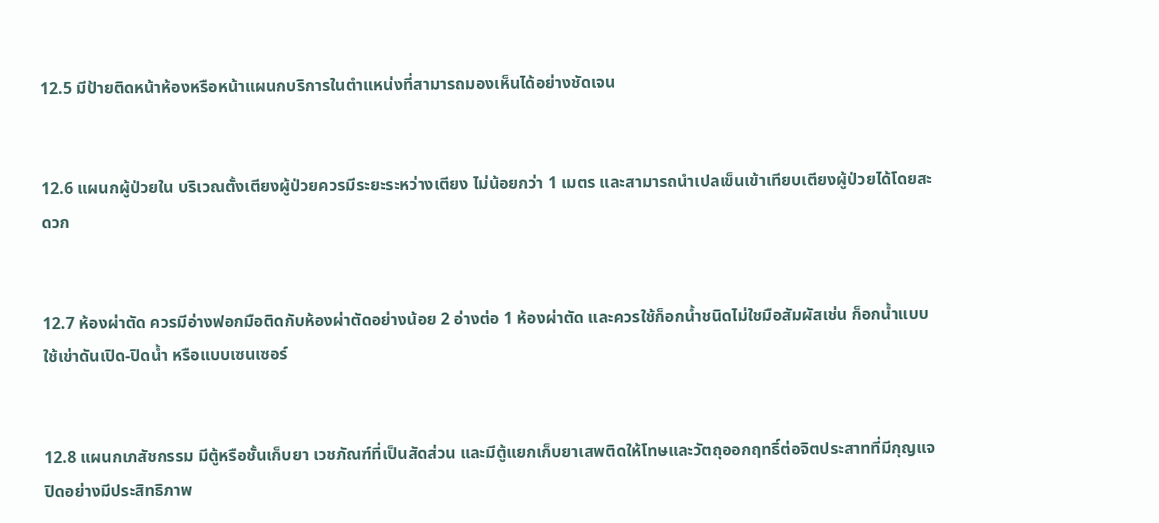12.5 มีป้ายติดหน้าห้องหรือหน้าแผนกบริการในตําแหน่งที่สามารถมองเห็นได้อย่างชัดเจน


12.6 แผนกผู้ป่วยใน บริเวณตั้งเตียงผู้ป่วยควรมีระยะระหว่างเตียง ไม่น้อยกว่า 1 เมตร และสามารถนําเปลเข็นเข้าเทียบเตียงผู้ป่วยได้โดยสะดวก


12.7 ห้องผ่าตัด ควรมีอ่างฟอกมือติดกับห้องผ่าตัดอย่างน้อย 2 อ่างต่อ 1 ห้องผ่าตัด และควรใช้ก็อกน้ำชนิดไม่ใชมือสัมผัสเช่น ก็อกน้ำแบบใช้เข่าดันเปิด-ปิดน้ำ หรือแบบเซนเซอร์


12.8 แผนกเภสัชกรรม มีตู้หรือชั้นเก็บยา เวชภัณฑ์ที่เป็นสัดส่วน และมีตู้แยกเก็บยาเสพติดให้โทษและวัตถุออกฤทธิ์ต่อจิตประสาทที่มีกุญแจปิดอย่างมีประสิทธิภาพ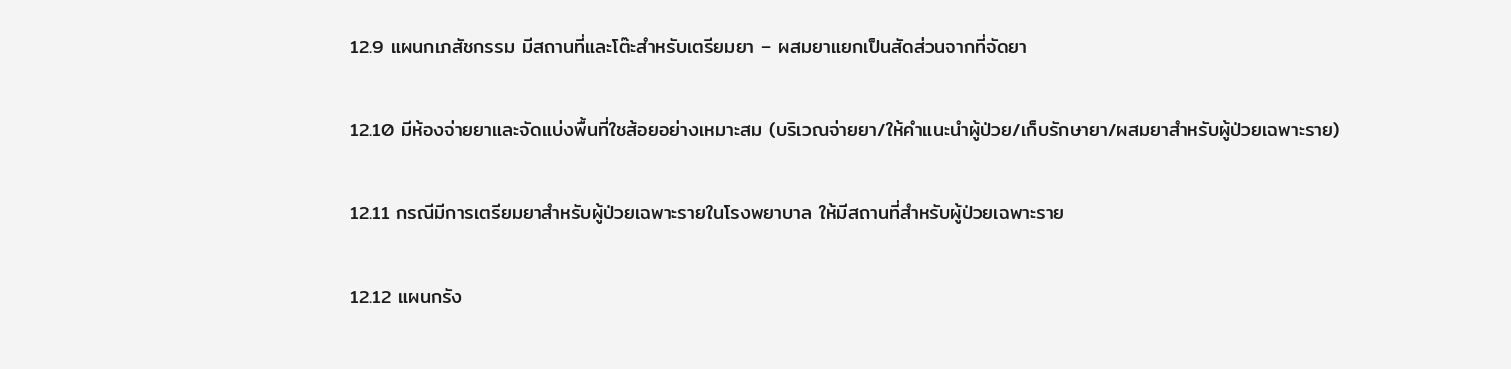12.9 แผนกเภสัชกรรม มีสถานที่และโต๊ะสําหรับเตรียมยา – ผสมยาแยกเป็นสัดส่วนจากที่จัดยา


12.10 มีห้องจ่ายยาและจัดแบ่งพื้นที่ใชส้อยอย่างเหมาะสม (บริเวณจ่ายยา/ให้คําแนะนําผู้ป่วย/เก็บรักษายา/ผสมยาสําหรับผู้ป่วยเฉพาะราย)


12.11 กรณีมีการเตรียมยาสําหรับผู้ป่วยเฉพาะรายในโรงพยาบาล ให้มีสถานที่สําหรับผู้ป่วยเฉพาะราย


12.12 แผนกรัง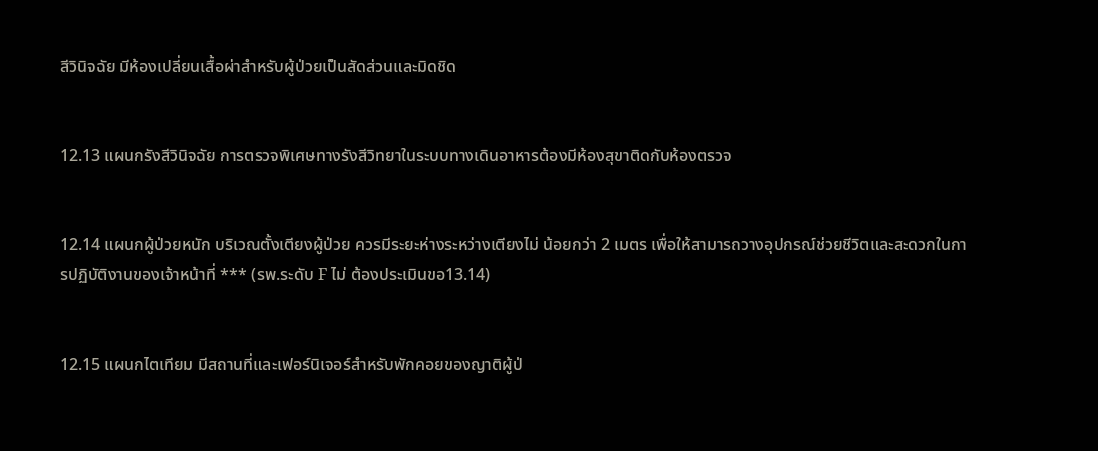สีวินิจฉัย มีห้องเปลี่ยนเสื้อผ่าสําหรับผู้ป่วยเป็นสัดส่วนและมิดชิด


12.13 แผนกรังสีวินิจฉัย การตรวจพิเศษทางรังสีวิทยาในระบบทางเดินอาหารต้องมีห้องสุขาติดกับห้องตรวจ


12.14 แผนกผู้ป่วยหนัก บริเวณตั้งเตียงผู้ป่วย ควรมีระยะห่างระหว่างเตียงไม่ น้อยกว่า 2 เมตร เพื่อให้สามารถวางอุปกรณ์ช่วยชีวิตและสะดวกในการปฏิบัติงานของเจ้าหน้าที่ *** (รพ.ระดับ F ไม่ ต้องประเมินขอ13.14)


12.15 แผนกไตเทียม มีสถานที่และเฟอร์นิเจอร์สําหรับพักคอยของญาติผู้ป่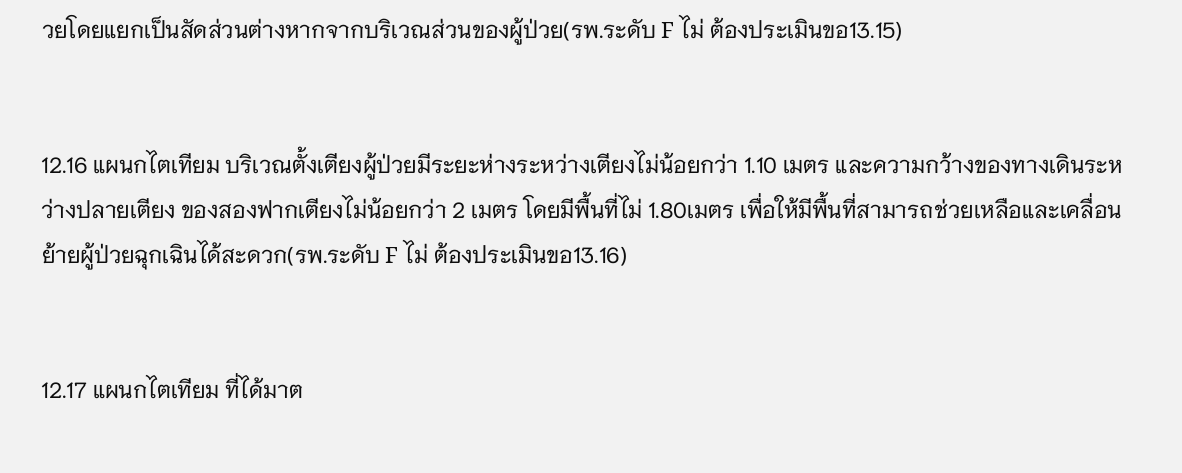วยโดยแยกเป็นสัดส่วนต่างหากจากบริเวณส่วนของผู้ป่วย(รพ.ระดับ F ไม่ ต้องประเมินขอ13.15)


12.16 แผนกไตเทียม บริเวณตั้งเตียงผู้ป่วยมีระยะห่างระหว่างเตียงไม่น้อยกว่า 1.10 เมตร และความกว้างของทางเดินระหว่างปลายเตียง ของสองฟากเตียงไม่น้อยกว่า 2 เมตร โดยมีพื้นที่ไม่ 1.80เมตร เพื่อให้มีพื้นที่สามารถช่วยเหลือและเคลื่อนย้ายผู้ป่วยฉุกเฉินได้สะดวก(รพ.ระดับ F ไม่ ต้องประเมินขอ13.16)


12.17 แผนกไตเทียม ที่ได้มาต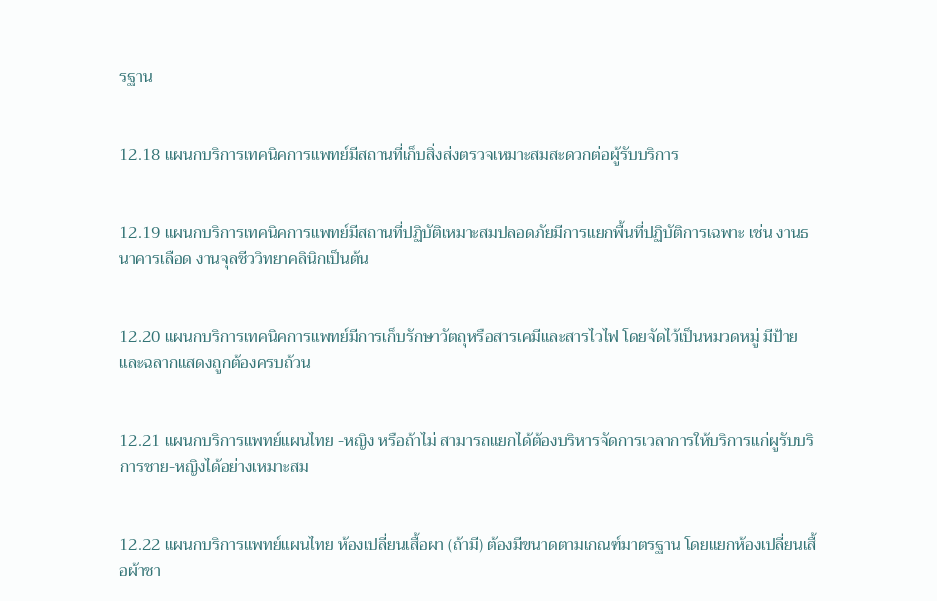รฐาน


12.18 แผนกบริการเทคนิคการแพทย์มีสถานที่เก็บสิ่งส่งตรวจเหมาะสมสะดวกต่อผู้รับบริการ


12.19 แผนกบริการเทคนิคการแพทย์มีสถานที่ปฏิบัติเหมาะสมปลอดภัยมีการแยกพื้นที่ปฏิบัติการเฉพาะ เช่น งานธนาคารเลือด งานจุลชีววิทยาคลินิกเป็นต้น


12.20 แผนกบริการเทคนิคการแพทย์มีการเก็บรักษาวัตถุหรือสารเคมีและสารไวไฟ โดยจัดไว้เป็นหมวดหมู่ มีป้ายและฉลากแสดงถูกต้องครบถ้วน


12.21 แผนกบริการแพทย์แผนไทย -หญิง หรือถ้าไม่ สามารถแยกได้ต้องบริหารจัดการเวลาการให้บริการแก่ผูรับบริการชาย-หญิงได้อย่างเหมาะสม


12.22 แผนกบริการแพทย์แผนไทย ห้องเปลี่ยนเสื้อผา (ถ้ามี) ต้องมีขนาดตามเกณฑ์มาตรฐาน โดยแยกห้องเปลี่ยนเสื้อผ้าชา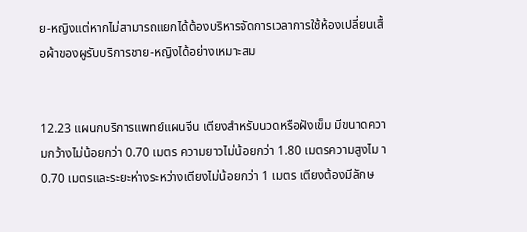ย-หญิงแต่หากไม่สามารถแยกได้ต้องบริหารจัดการเวลาการใช้ห้องเปลี่ยนเสื้อผ้าของผูรับบริการชาย-หญิงได้อย่างเหมาะสม


12.23 แผนกบริการแพทย์แผนจีน เตียงสําหรับนวดหรือฝังเข็ม มีขนาดความกว้างไม่น้อยกว่า 0.70 เมตร ความยาวไม่น้อยกว่า 1.80 เมตรความสูงไม า 0.70 เมตรและระยะห่างระหว่างเตียงไม่น้อยกว่า 1 เมตร เตียงต้องมีลักษ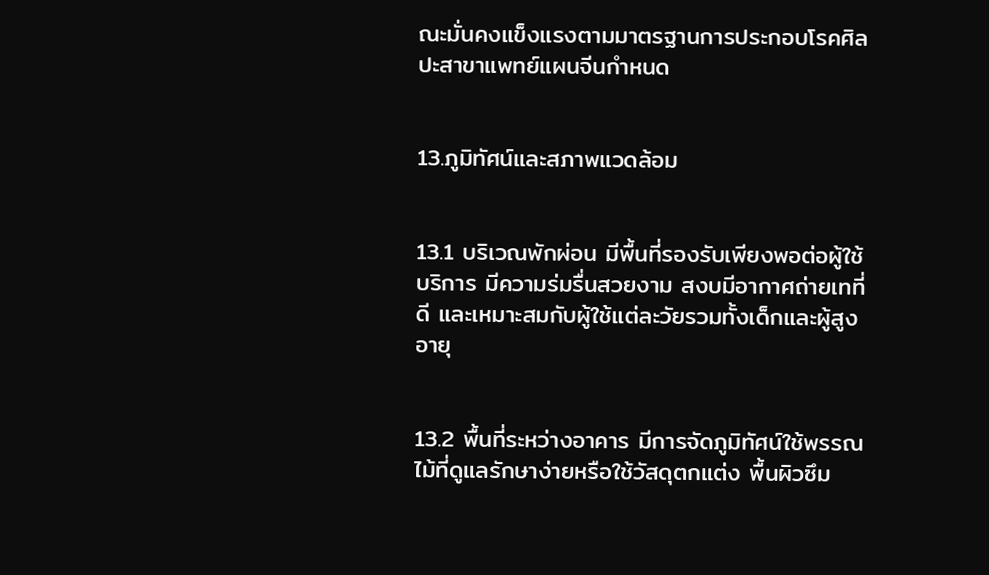ณะมั่นคงแข็งแรงตามมาตรฐานการประกอบโรคศิลปะสาขาแพทย์แผนจีนกําหนด


13.ภูมิทัศน์และสภาพแวดล้อม


13.1 บริเวณพักผ่อน มีพื้นที่รองรับเพียงพอต่อผู้ใช้บริการ มีความร่มรื่นสวยงาม สงบมีอากาศถ่ายเทที่ดี และเหมาะสมกับผู้ใช้แต่ละวัยรวมทั้งเด็กและผู้สูงอายุ


13.2 พื้นที่ระหว่างอาคาร มีการจัดภูมิทัศน์ใช้พรรณไม้ที่ดูแลรักษาง่ายหรือใช้วัสดุตกแต่ง พื้นผิวซึม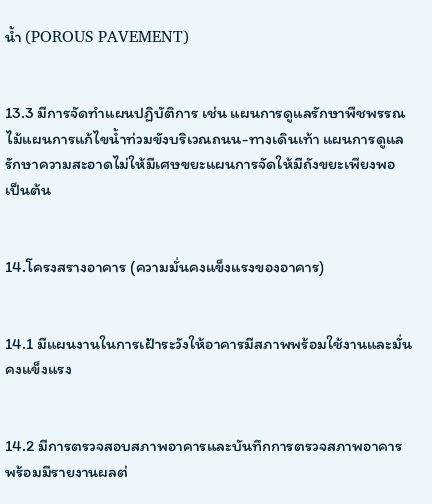น้ำ (POROUS PAVEMENT)


13.3 มีการจัดทําแผนปฏิบัติการ เช่น แผนการดูแลรักษาพืชพรรณไม้แผนการแก้ไขน้ำท่วมขังบริเวณถนน-ทางเดินเท้า แผนการดูแลรักษาความสะอาดไม่ให้มีเศษขยะแผนการจัดให้มีถังขยะเพียงพอ เป็นต้น


14.โครงสรางอาคาร (ความมั่นคงแข็งแรงของอาคาร)


14.1 มีแผนงานในการเฝ้าระวังให้อาคารมีสภาพพร้อมใช้งานและมั่นคงแข็งแรง


14.2 มีการตรวจสอบสภาพอาคารและบันทึกการตรวจสภาพอาคารพร้อมมีรายงานผลต่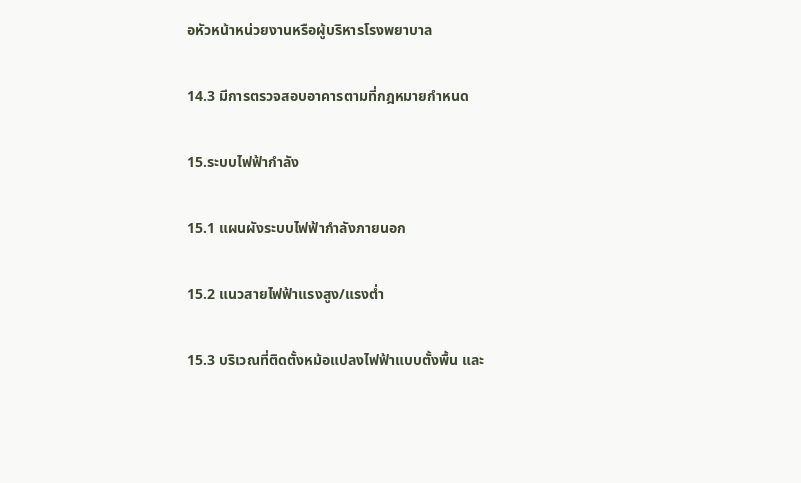อหัวหน้าหน่วยงานหรือผู้บริหารโรงพยาบาล


14.3 มีการตรวจสอบอาคารตามที่กฎหมายกําหนด


15.ระบบไฟฟ้ากําลัง


15.1 แผนผังระบบไฟฟ้ากําลังภายนอก


15.2 แนวสายไฟฟ้าแรงสูง/แรงต่ำ


15.3 บริเวณที่ติดตั้งหม้อแปลงไฟฟ้าแบบตั้งพื้น และ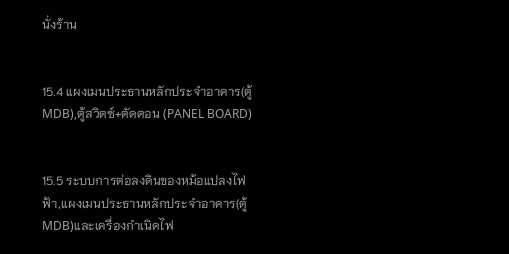นั่งร้าน


15.4 แผงเมนประธานหลักประจําอาคาร(ตู้MDB),ตู้สวิตซ์+ตัดตอน (PANEL BOARD)


15.5 ระบบการต่อลงดินของหม้อแปลงไฟฟ้า,แผงเมนประธานหลักประจําอาคาร(ตู้MDB)และเครื่องกําเนิดไฟ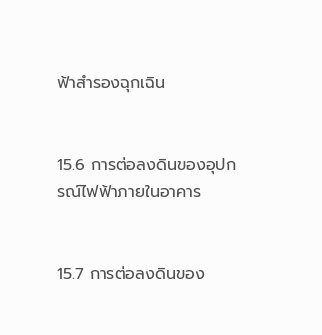ฟ้าสํารองฉุกเฉิน


15.6 การต่อลงดินของอุปกรณ์ไฟฟ้าภายในอาคาร


15.7 การต่อลงดินของ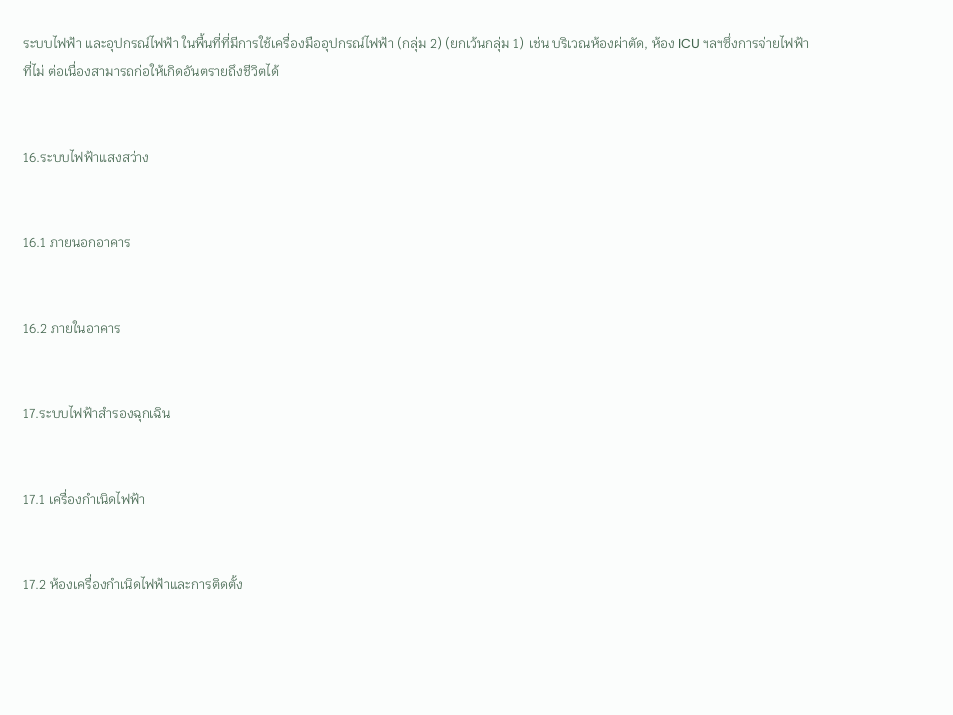ระบบไฟฟ้า และอุปกรณ์ไฟฟ้า ในพื้นที่ที่มีการใช้เครื่องมืออุปกรณ์ไฟฟ้า (กลุ่ม 2) (ยกเว้นกลุ่ม 1) เช่น บริเวณห้องผ่าตัด, ห้อง ICU ฯลฯซึ่งการจ่ายไฟฟ้าที่ไม่ ต่อเนื่องสามารถก่อให้เกิดอันตรายถึงชีวิตได้


16.ระบบไฟฟ้าแสงสว่าง


16.1 ภายนอกอาคาร


16.2 ภายในอาคาร


17.ระบบไฟฟ้าสํารองฉุกเฉิน


17.1 เครื่องกําเนิดไฟฟ้า


17.2 ห้องเครื่องกําเนิดไฟฟ้าและการติดตั้ง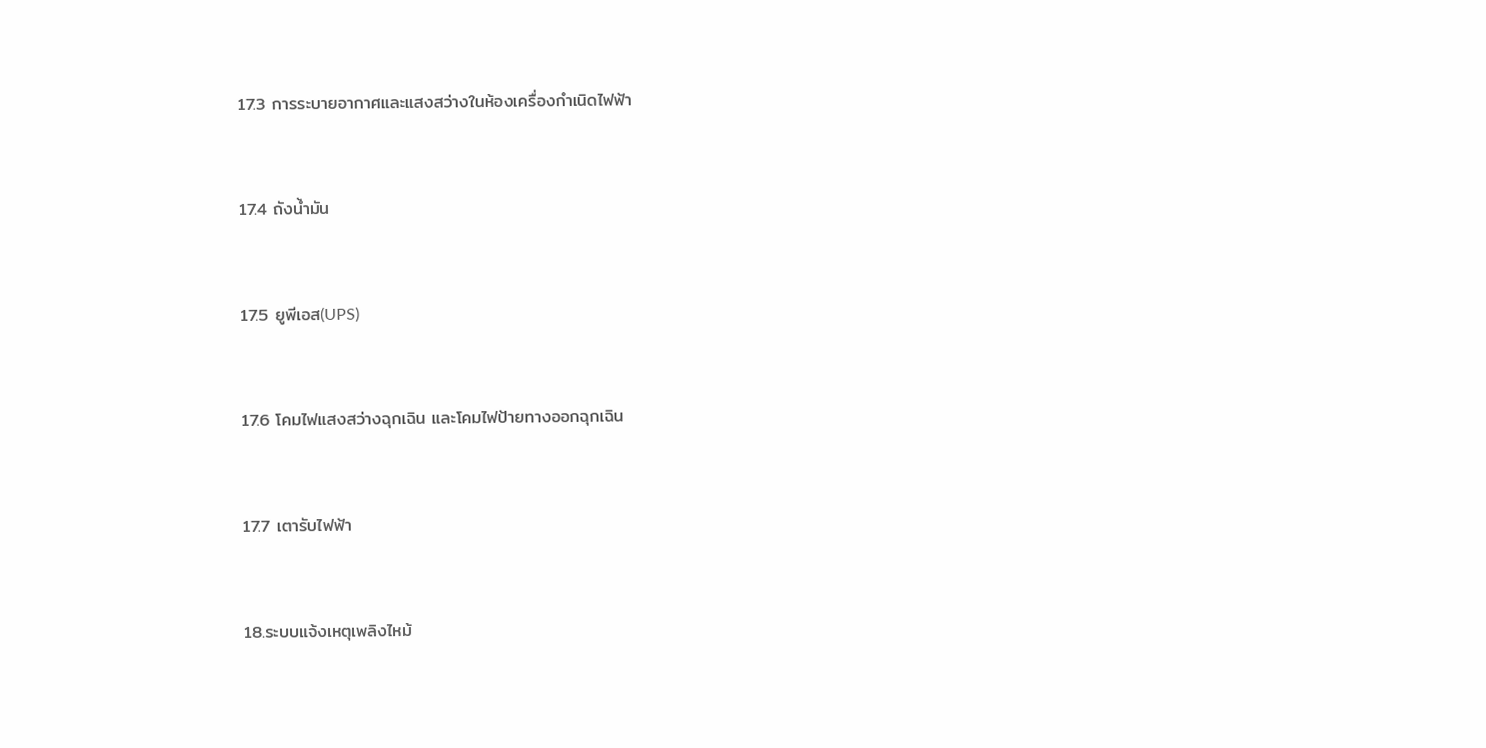17.3 การระบายอากาศและแสงสว่างในห้องเครื่องกําเนิดไฟฟ้า


17.4 ถังน้ำมัน


17.5 ยูพีเอส(UPS)


17.6 โคมไฟแสงสว่างฉุกเฉิน และโคมไฟป้ายทางออกฉุกเฉิน


17.7 เตารับไฟฟ้า


18.ระบบแจ้งเหตุเพลิงไหม้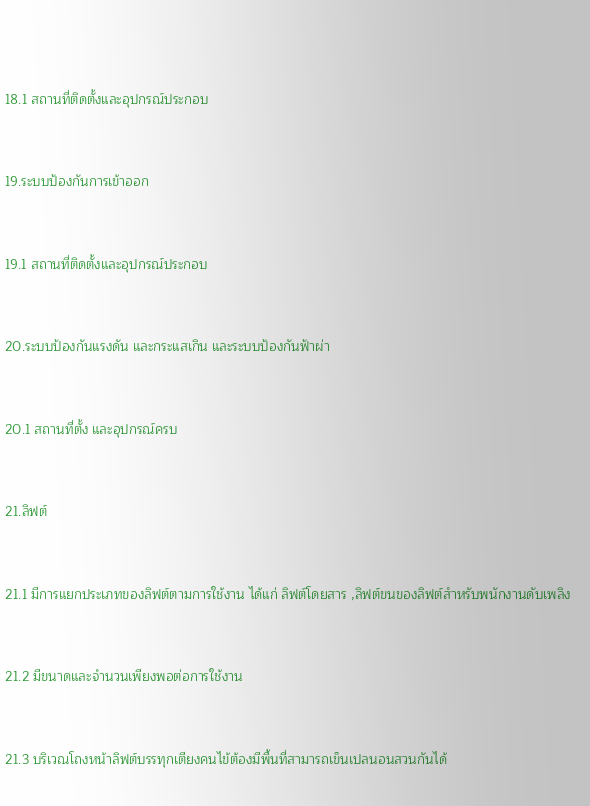18.1 สถานที่ติดตั้งและอุปกรณ์ประกอบ


19.ระบบป้องกันการเข้าออก


19.1 สถานที่ติดตั้งและอุปกรณ์ประกอบ


20.ระบบป้องกันแรงดัน และกระแสเกิน และระบบป้องกันฟ้าผ่า


20.1 สถานที่ตั้ง และอุปกรณ์ครบ


21.ลิฟต์


21.1 มีการแยกประเภทของลิฟต์ตามการใช้งาน ได้แก่ ลิฟต์โดยสาร ,ลิฟต์ขนของลิฟต์สําหรับพนักงานดับเพลิง


21.2 มีขนาดและจํานวนเพียงพอต่อการใช้งาน


21.3 บริเวณโถงหน้าลิฟต์บรรทุกเตียงคนไข้ต้องมีพื้นที่สามารถเข็นเปลนอนสวนกันได้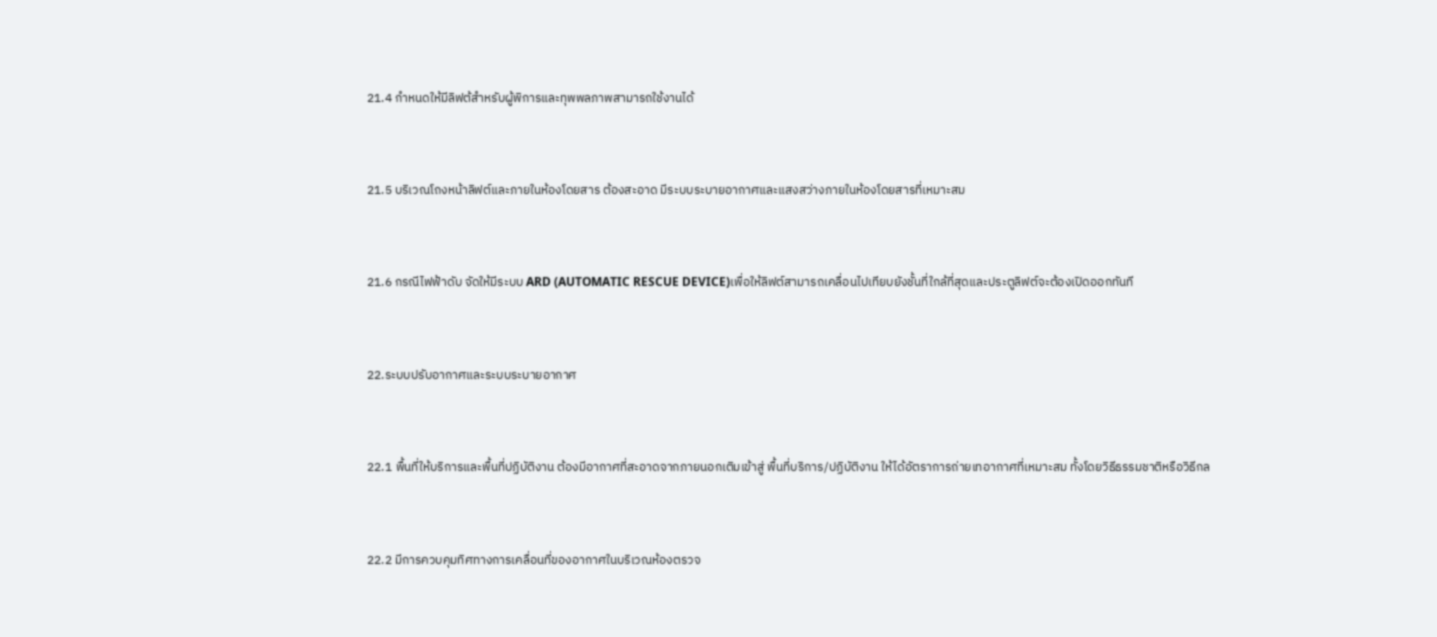21.4 กําหนดให้มีลิฟต้สําหรับผู้พิการและทุพพลภาพสามารถใช้งานได้


21.5 บริเวณโถงหน้าลิฟต์และภายในห้องโดยสาร ต้องสะอาด มีระบบระบายอากาศและแสงสว่างภายในห้องโดยสารที่เหมาะสม


21.6 กรณีไฟฟ้าดับ จัดให้มีระบบ ARD (AUTOMATIC RESCUE DEVICE)เพื่อให้ลิฟต์สามารถเคลื่อนไปเทียบยังชั้นที่ใกล้ที่สุดและประตูลิฟต์จะต้องเปิดออกทันที


22.ระบบปรับอากาศและระบบระบายอากาศ


22.1 พื้นที่ให้บริการและพื้นที่ปฏิบัติงาน ต้องมีอากาศที่สะอาดจากภายนอกเติมเข้าสู่ พื้นที่บริการ/ปฏิบัติงาน ให้ได้อัตราการถ่ายเทอากาศที่เหมาะสม ทั้งโดยวิธีธรรมชาติหรือวิธีกล


22.2 มีการควบคุมทิศทางการเคลื่อนที่ของอากาศในบริเวณห้องตรวจ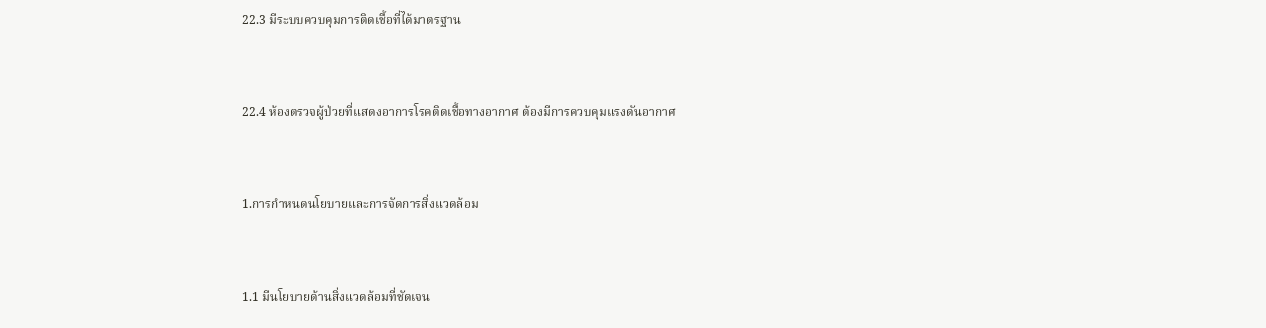22.3 มีระบบควบคุมการติดเชื้อที่ได้มาตรฐาน


22.4 ห้องตรวจผู้ป่วยที่แสดงอาการโรคติดเชื้อทางอากาศ ต้องมีการควบคุมแรงดันอากาศ


1.การกำหนดนโยบายและการจัดการสิ่งแวดล้อม


1.1 มีนโยบายด้านสิ่งแวดล้อมที่ชัดเจน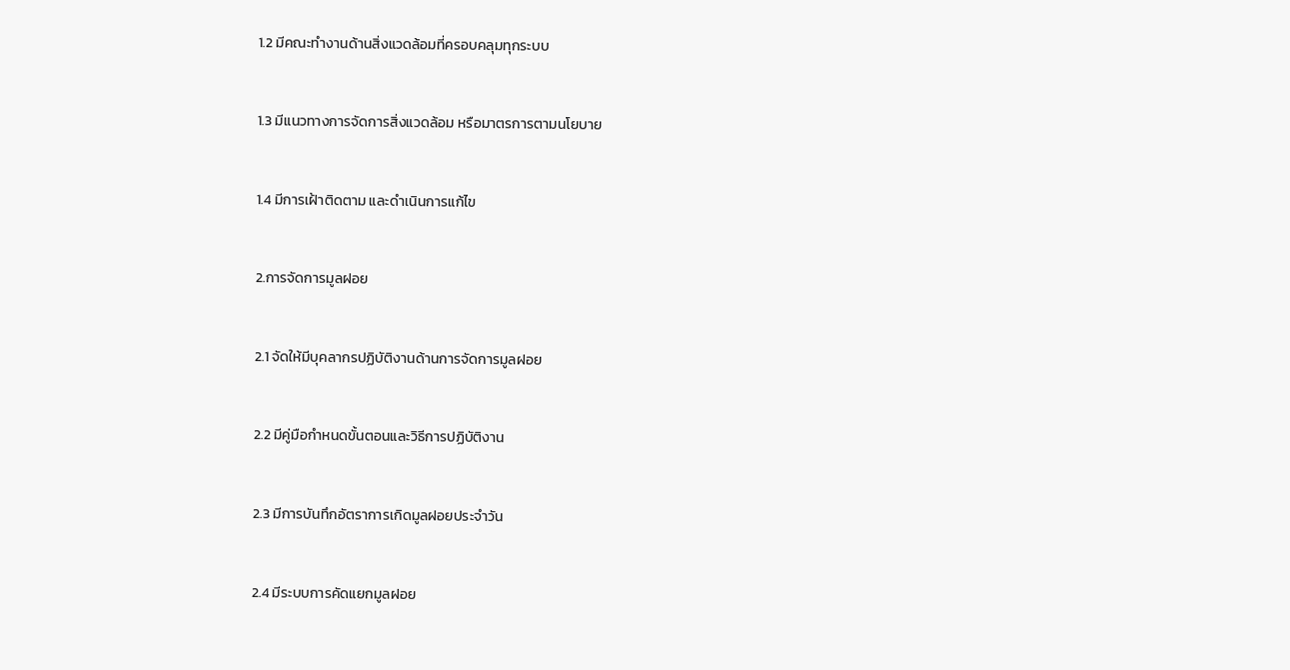1.2 มีคณะทำงานด้านสิ่งแวดล้อมที่ครอบคลุมทุกระบบ


1.3 มีแนวทางการจัดการสิ่งแวดล้อม หรือมาตรการตามนโยบาย


1.4 มีการเฝ้าติดตาม และดำเนินการแก้ไข


2.การจัดการมูลฝอย


2.1 จัดให้มีบุคลากรปฏิบัติงานด้านการจัดการมูลฝอย


2.2 มีคู่มือกำหนดขั้นตอนและวิธีการปฏิบัติงาน


2.3 มีการบันทึกอัตราการเกิดมูลฝอยประจำวัน


2.4 มีระบบการคัดแยกมูลฝอย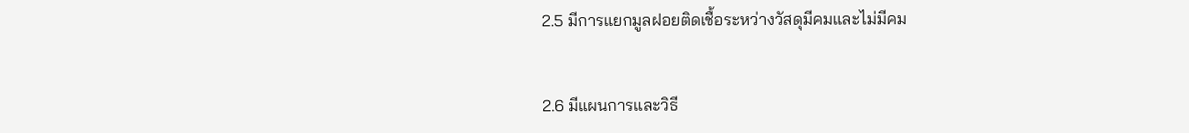2.5 มีการแยกมูลฝอยติดเชื้อระหว่างวัสดุมีคมและไม่มีคม


2.6 มีแผนการและวิธี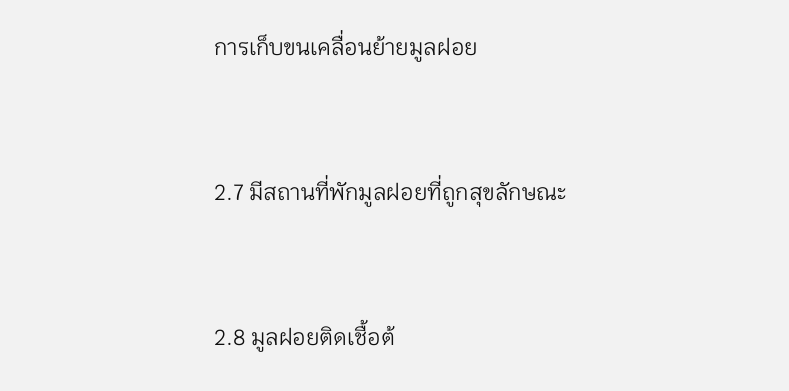การเก็บขนเคลื่อนย้ายมูลฝอย


2.7 มีสถานที่พักมูลฝอยที่ถูกสุขลักษณะ


2.8 มูลฝอยติดเชื้อต้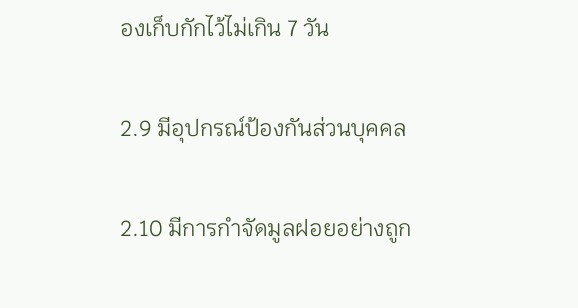องเก็บกักไว้ไม่เกิน 7 วัน


2.9 มีอุปกรณ์ป้องกันส่วนบุคคล


2.10 มีการกำจัดมูลฝอยอย่างถูก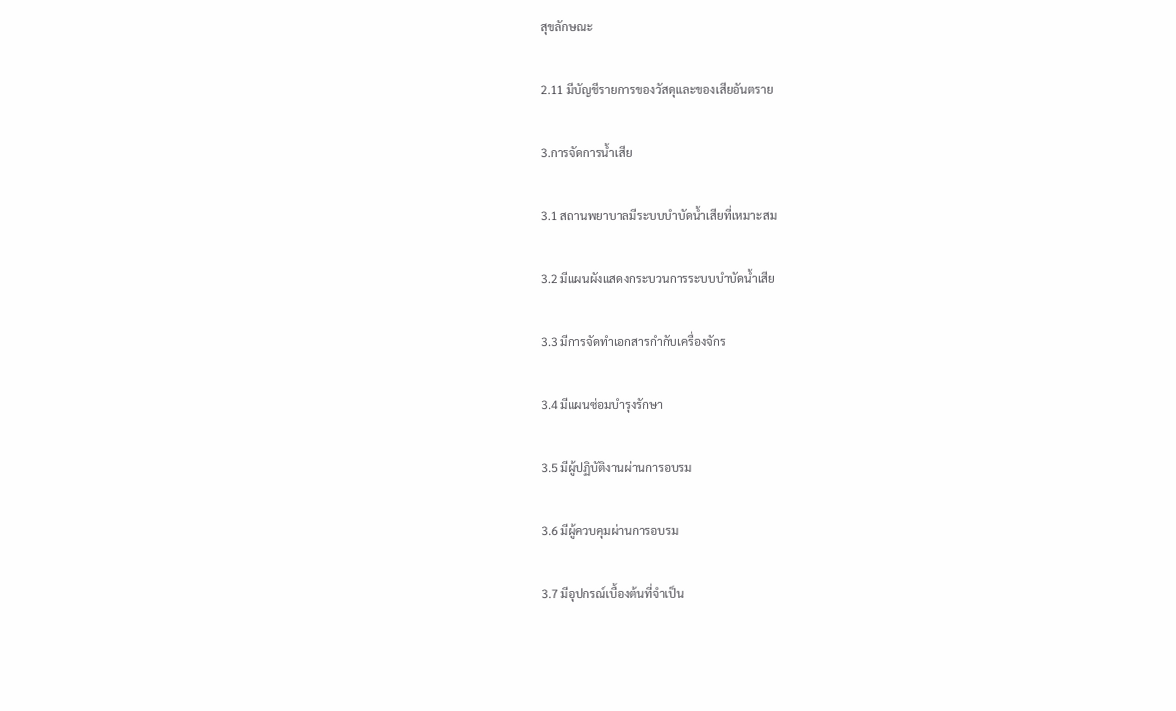สุขลักษณะ


2.11 มีบัญชีรายการของวัสดุและของเสียอันตราย


3.การจัดการน้ำเสีย


3.1 สถานพยาบาลมีระบบบำบัดน้ำเสียที่เหมาะสม


3.2 มีแผนผังแสดงกระบวนการระบบบำบัดน้ำเสีย


3.3 มีการจัดทำเอกสารกำกับเครื่องจักร


3.4 มีแผนซ่อมบำรุงรักษา


3.5 มีผู้ปฏิบัติงานผ่านการอบรม


3.6 มีผู้ควบคุมผ่านการอบรม


3.7 มีอุปกรณ์เบื้องต้นที่จำเป็น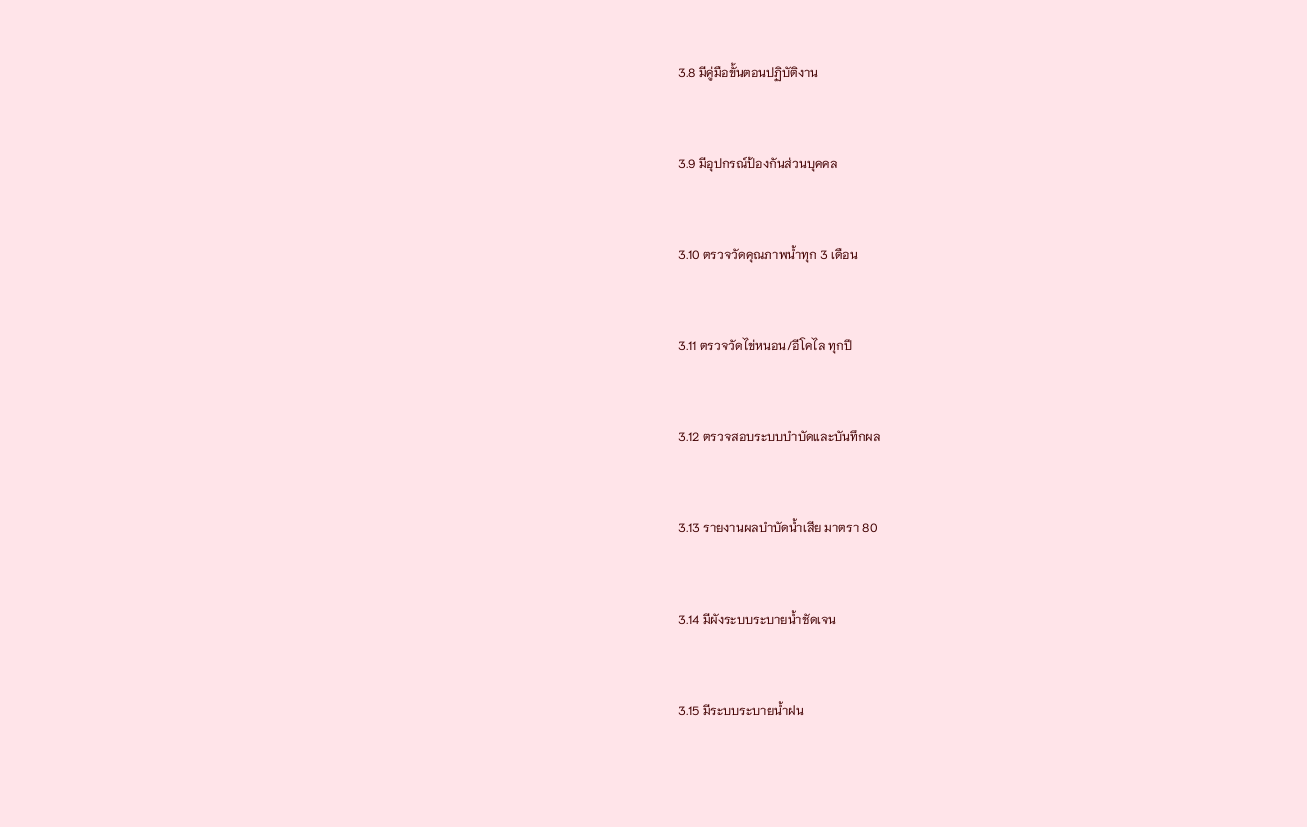3.8 มีคู่มือขั้นตอนปฏิบัติงาน


3.9 มีอุปกรณ์ป้องกันส่วนบุคคล


3.10 ตรวจวัดคุณภาพน้ำทุก 3 เดือน


3.11 ตรวจวัดไข่หนอน/อีโคไล ทุกปี


3.12 ตรวจสอบระบบบำบัดและบันทึกผล


3.13 รายงานผลบำบัดน้ำเสีย มาตรา 80


3.14 มีผังระบบระบายน้ำชัดเจน


3.15 มีระบบระบายน้ำฝน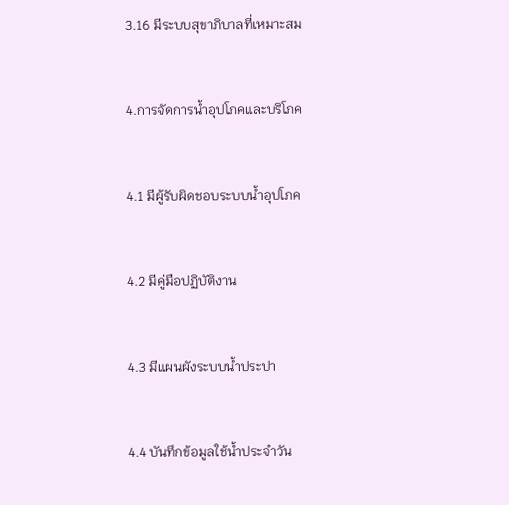3.16 มีระบบสุขาภิบาลที่เหมาะสม


4.การจัดการน้ำอุปโภคและบริโภค


4.1 มีผู้รับผิดชอบระบบน้ำอุปโภค


4.2 มีคู่มือปฏิบัติงาน


4.3 มีแผนผังระบบน้ำประปา


4.4 บันทึกข้อมูลใช้น้ำประจำวัน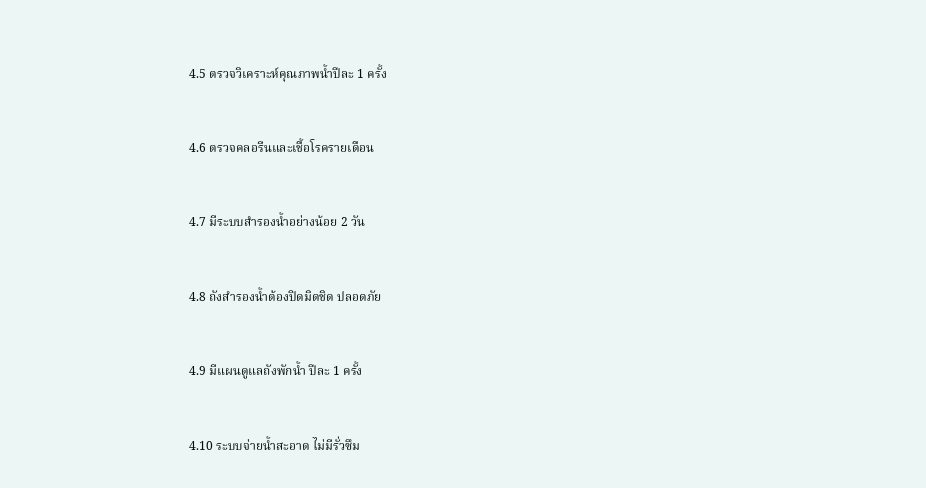4.5 ตรวจวิเคราะห์คุณภาพน้ำปีละ 1 ครั้ง


4.6 ตรวจคลอรีนและเชื้อโรครายเดือน


4.7 มีระบบสำรองน้ำอย่างน้อย 2 วัน


4.8 ถังสำรองน้ำต้องปิดมิดชิด ปลอดภัย


4.9 มีแผนดูแลถังพักน้ำ ปีละ 1 ครั้ง


4.10 ระบบจ่ายน้ำสะอาด ไม่มีรั่วซึม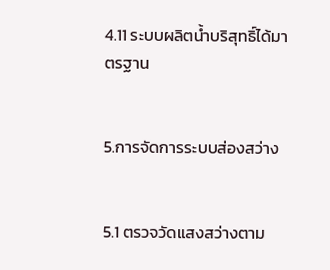4.11 ระบบผลิตน้ำบริสุทธิ์ได้มาตรฐาน


5.การจัดการระบบส่องสว่าง


5.1 ตรวจวัดแสงสว่างตาม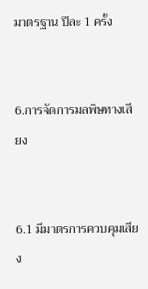มาตรฐาน ปีละ 1 ครั้ง


6.การจัดการมลพิษทางเสียง


6.1 มีมาตรการควบคุมเสียง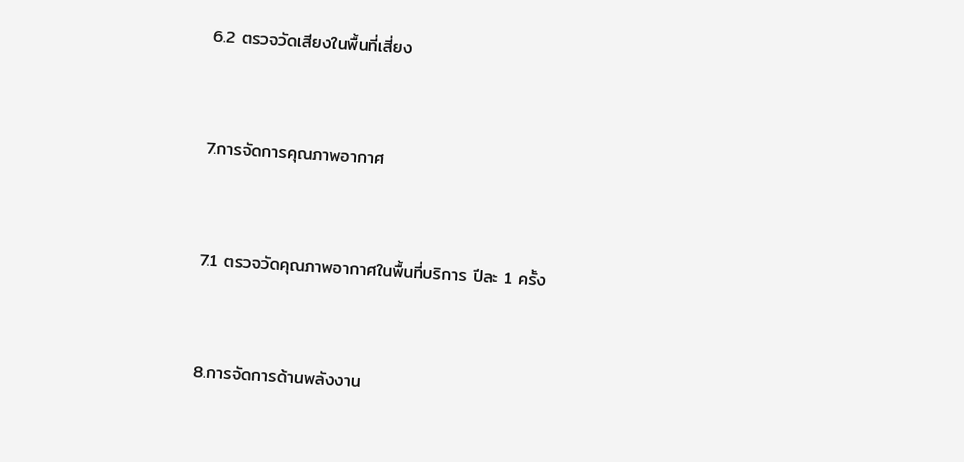6.2 ตรวจวัดเสียงในพื้นที่เสี่ยง


7.การจัดการคุณภาพอากาศ


7.1 ตรวจวัดคุณภาพอากาศในพื้นที่บริการ ปีละ 1 ครั้ง


8.การจัดการด้านพลังงาน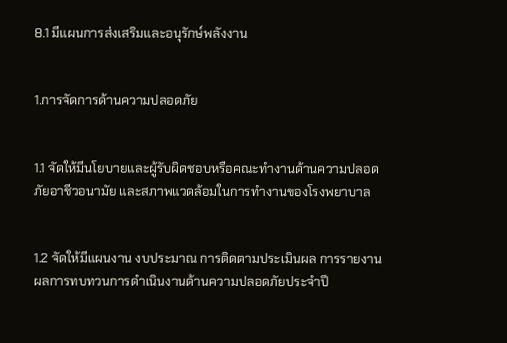8.1 มีแผนการส่งเสริมและอนุรักษ์พลังงาน


1.การจัดการด้านความปลอดภัย


1.1 จัดให้มีนโยบายและผู้รับผิดชอบหรือคณะทำงานด้านความปลอดภัยอาชีวอนามัย และสภาพแวดล้อมในการทำงานของโรงพยาบาล


1.2 จัดให้มีแผนงาน งบประมาณ การติดตามประเมินผล การรายงานผลการทบทวนการดำเนินงานด้านความปลอดภัยประจำปี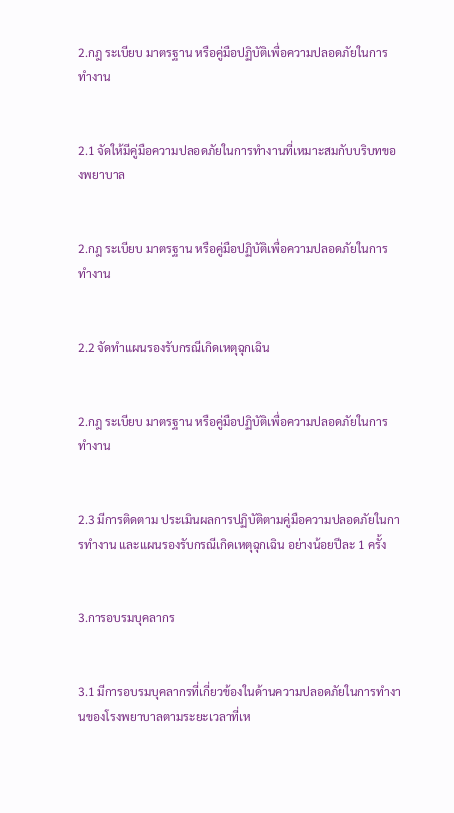2.กฎ ระเบียบ มาตรฐาน หรือคู่มือปฏิบัติเพื่อความปลอดภัยในการทำงาน


2.1 จัดให้มีคู่มือความปลอดภัยในการทำงานที่เหมาะสมกับบริบทของพยาบาล


2.กฎ ระเบียบ มาตรฐาน หรือคู่มือปฏิบัติเพื่อความปลอดภัยในการทำงาน


2.2 จัดทำแผนรองรับกรณีเกิดเหตุฉุกเฉิน


2.กฎ ระเบียบ มาตรฐาน หรือคู่มือปฏิบัติเพื่อความปลอดภัยในการทำงาน


2.3 มีการติดตาม ประเมินผลการปฏิบัติตามคู่มือความปลอดภัยในการทำงาน และแผนรองรับกรณีเกิดเหตุฉุกเฉิน อย่างน้อยปีละ 1 ครั้ง


3.การอบรมบุคลากร


3.1 มีการอบรมบุคลากรที่เกี่ยวข้องในด้านความปลอดภัยในการทำงานของโรงพยาบาลตามระยะเวลาที่เห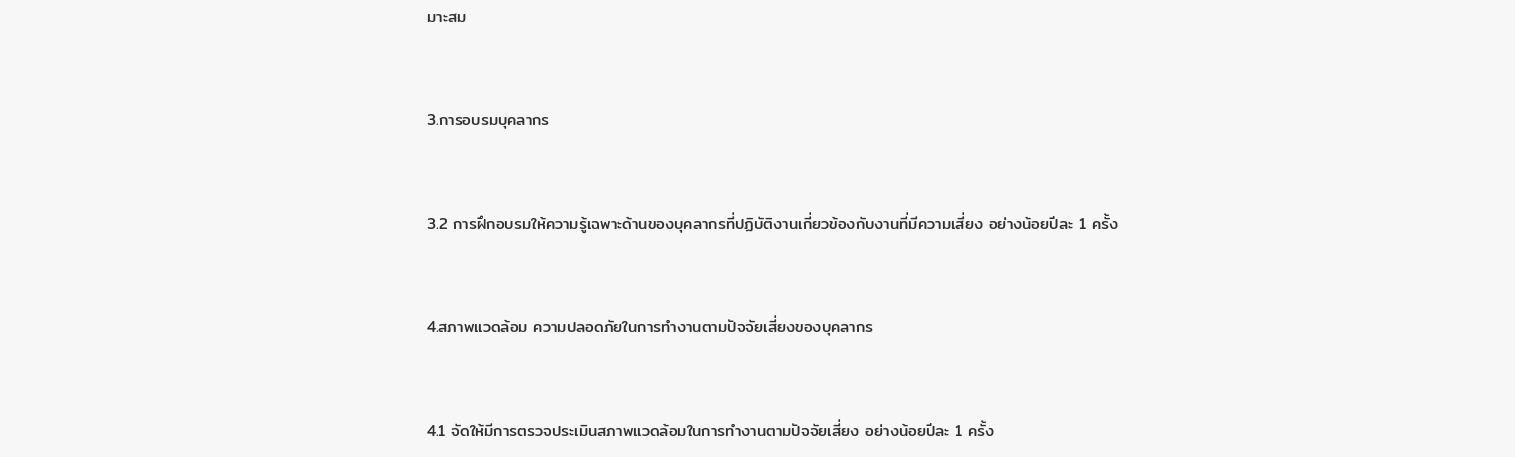มาะสม


3.การอบรมบุคลากร


3.2 การฝึกอบรมให้ความรู้เฉพาะด้านของบุคลากรที่ปฏิบัติงานเกี่ยวข้องกับงานที่มีความเสี่ยง อย่างน้อยปีละ 1 ครั้ง


4.สภาพแวดล้อม ความปลอดภัยในการทำงานตามปัจจัยเสี่ยงของบุคลากร


4.1 จัดให้มีการตรวจประเมินสภาพแวดล้อมในการทำงานตามปัจจัยเสี่ยง อย่างน้อยปีละ 1 ครั้ง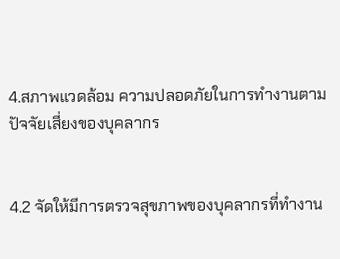4.สภาพแวดล้อม ความปลอดภัยในการทำงานตามปัจจัยเสี่ยงของบุคลากร


4.2 จัดให้มีการตรวจสุขภาพของบุคลากรที่ทำงาน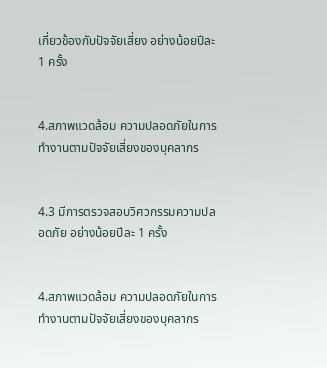เกี่ยวข้องกับปัจจัยเสี่ยง อย่างน้อยปีละ 1 ครั้ง


4.สภาพแวดล้อม ความปลอดภัยในการทำงานตามปัจจัยเสี่ยงของบุคลากร


4.3 มีการตรวจสอบวิศวกรรมความปลอดภัย อย่างน้อยปีละ 1 ครั้ง


4.สภาพแวดล้อม ความปลอดภัยในการทำงานตามปัจจัยเสี่ยงของบุคลากร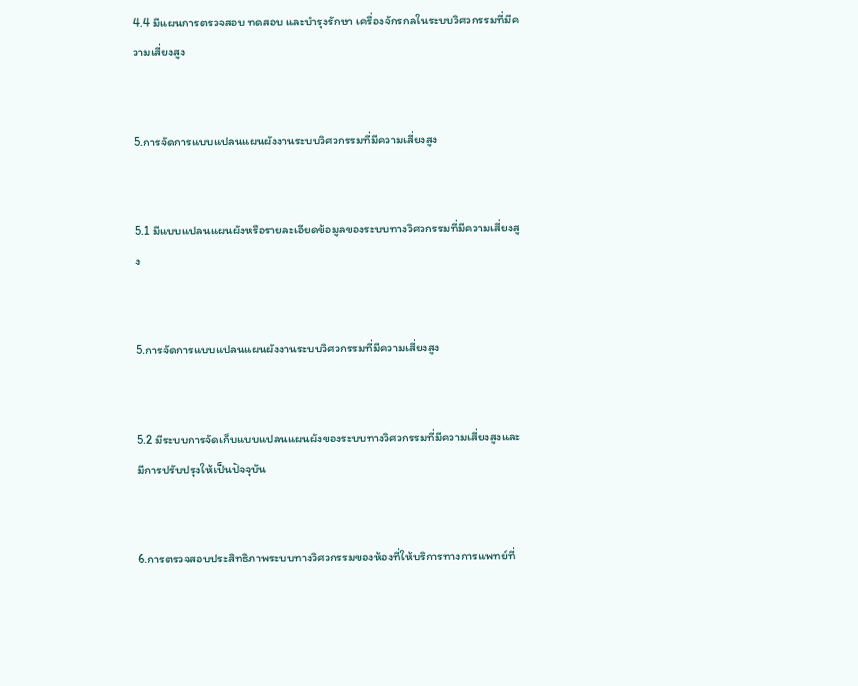4.4 มีแผนการตรวจสอบ ทดสอบ และบำรุงรักษา เครื่องจักรกลในระบบวิศวกรรมที่มีความเสี่ยงสูง


5.การจัดการแบบแปลนแผนผังงานระบบวิศวกรรมที่มีความเสี่ยงสูง


5.1 มีแบบแปลนแผนผังหรือรายละเอียดข้อมูลของระบบทางวิศวกรรมที่มีความเสี่ยงสูง


5.การจัดการแบบแปลนแผนผังงานระบบวิศวกรรมที่มีความเสี่ยงสูง


5.2 มีระบบการจัดเก็บแบบแปลนแผนผังของระบบทางวิศวกรรมที่มีความเสี่ยงสูงและมีการปรับปรุงให้เป็นปัจจุบัน


6.การตรวจสอบประสิทธิภาพระบบทางวิศวกรรมของห้องที่ให้บริการทางการแพทย์ที่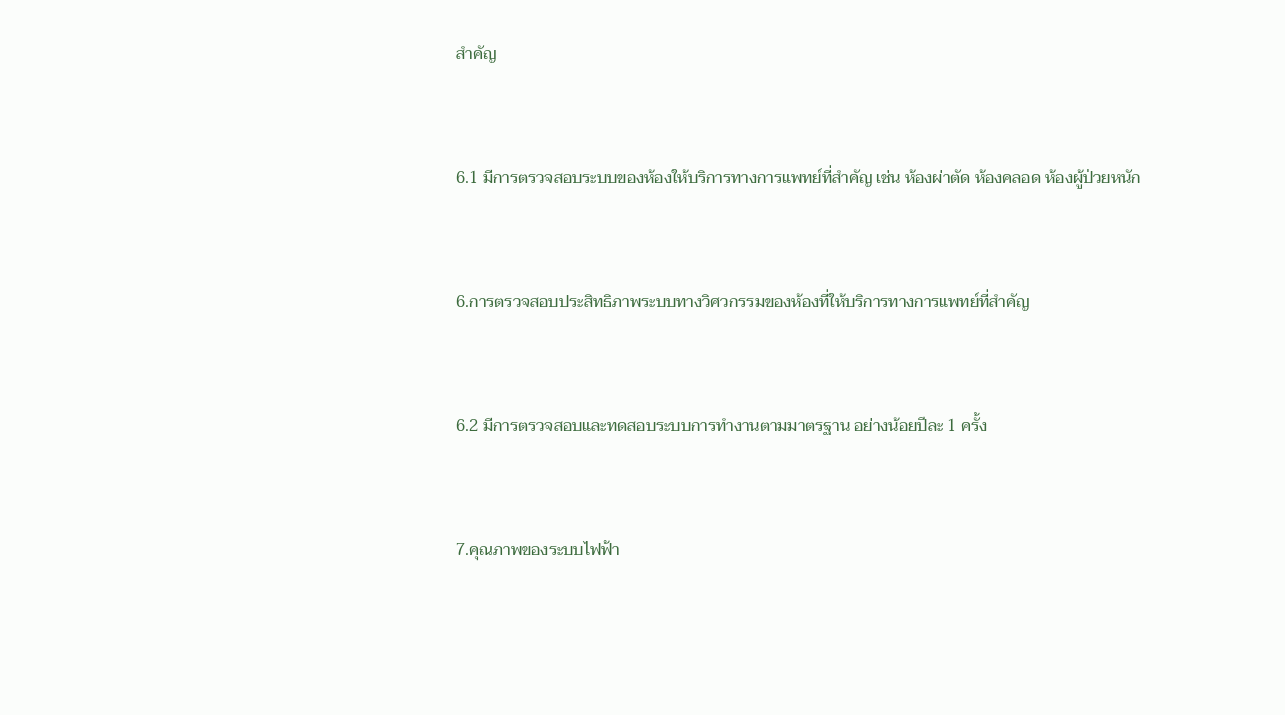สำคัญ


6.1 มีการตรวจสอบระบบของห้องให้บริการทางการแพทย์ที่สำคัญ เช่น ห้องผ่าตัด ห้องคลอด ห้องผู้ป่วยหนัก


6.การตรวจสอบประสิทธิภาพระบบทางวิศวกรรมของห้องที่ให้บริการทางการแพทย์ที่สำคัญ


6.2 มีการตรวจสอบและทดสอบระบบการทำงานตามมาตรฐาน อย่างน้อยปีละ 1 ครั้ง


7.คุณภาพของระบบไฟฟ้า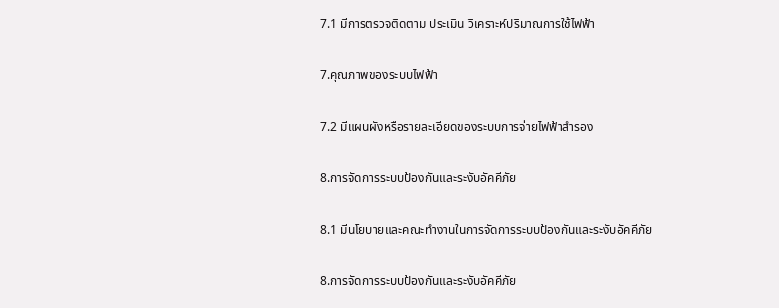7.1 มีการตรวจติดตาม ประเมิน วิเคราะห์ปริมาณการใช้ไฟฟ้า


7.คุณภาพของระบบไฟฟ้า


7.2 มีแผนผังหรือรายละเอียดของระบบการจ่ายไฟฟ้าสำรอง


8.การจัดการระบบป้องกันและระงับอัคคีภัย


8.1 มีนโยบายและคณะทำงานในการจัดการระบบป้องกันและระงับอัคคีภัย


8.การจัดการระบบป้องกันและระงับอัคคีภัย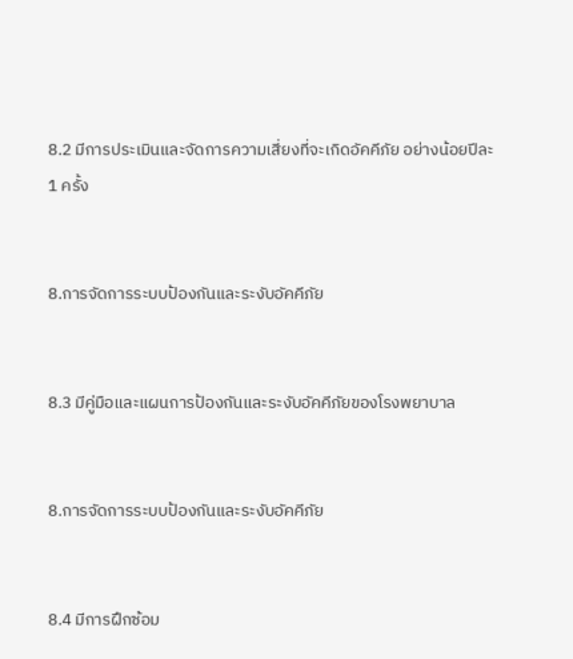8.2 มีการประเมินและจัดการความเสี่ยงที่จะเกิดอัคคีภัย อย่างน้อยปีละ 1 ครั้ง


8.การจัดการระบบป้องกันและระงับอัคคีภัย


8.3 มีคู่มือและแผนการป้องกันและระงับอัคคีภัยของโรงพยาบาล


8.การจัดการระบบป้องกันและระงับอัคคีภัย


8.4 มีการฝึกซ้อม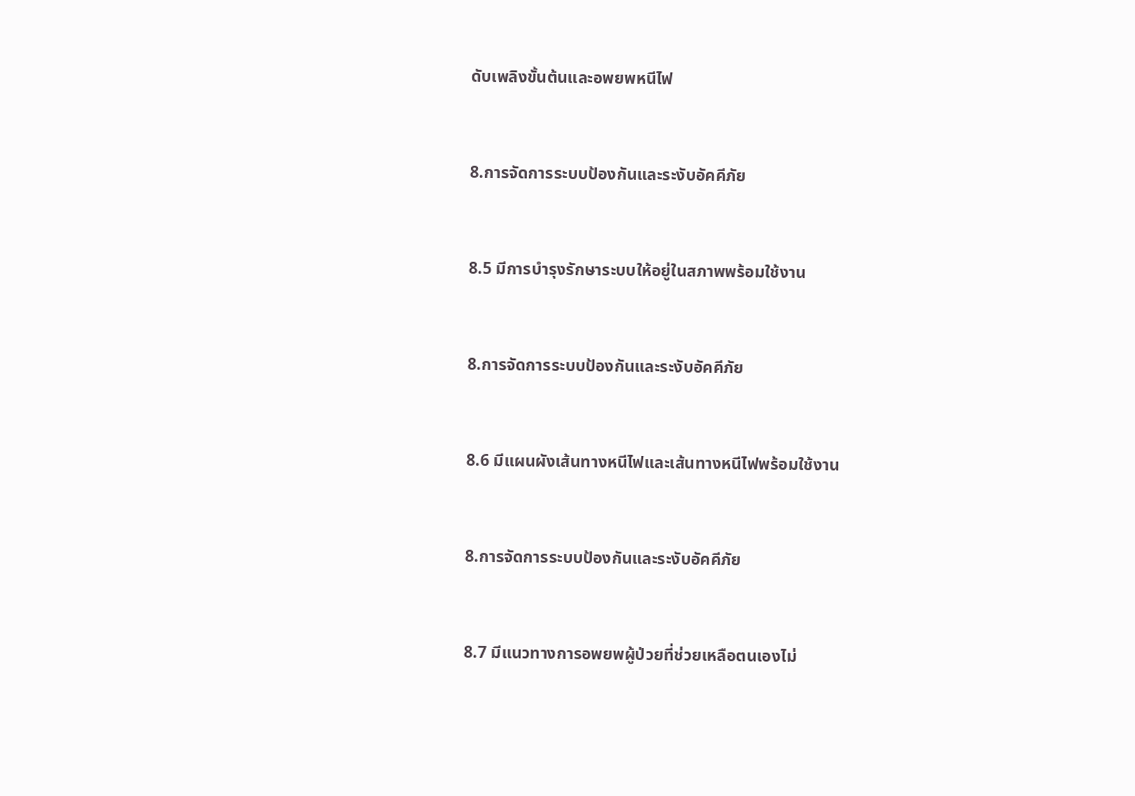ดับเพลิงขั้นต้นและอพยพหนีไฟ


8.การจัดการระบบป้องกันและระงับอัคคีภัย


8.5 มีการบำรุงรักษาระบบให้อยู่ในสภาพพร้อมใช้งาน


8.การจัดการระบบป้องกันและระงับอัคคีภัย


8.6 มีแผนผังเส้นทางหนีไฟและเส้นทางหนีไฟพร้อมใช้งาน


8.การจัดการระบบป้องกันและระงับอัคคีภัย


8.7 มีแนวทางการอพยพผู้ป่วยที่ช่วยเหลือตนเองไม่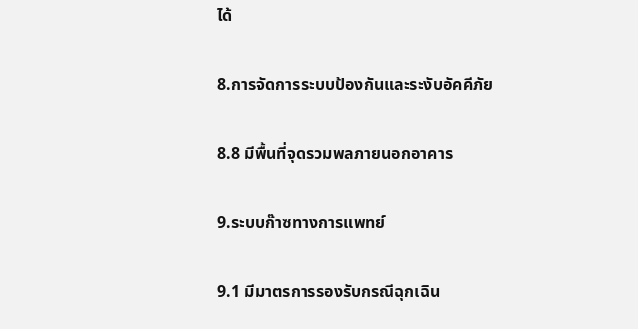ได้


8.การจัดการระบบป้องกันและระงับอัคคีภัย


8.8 มีพื้นที่จุดรวมพลภายนอกอาคาร


9.ระบบก๊าซทางการแพทย์


9.1 มีมาตรการรองรับกรณีฉุกเฉิน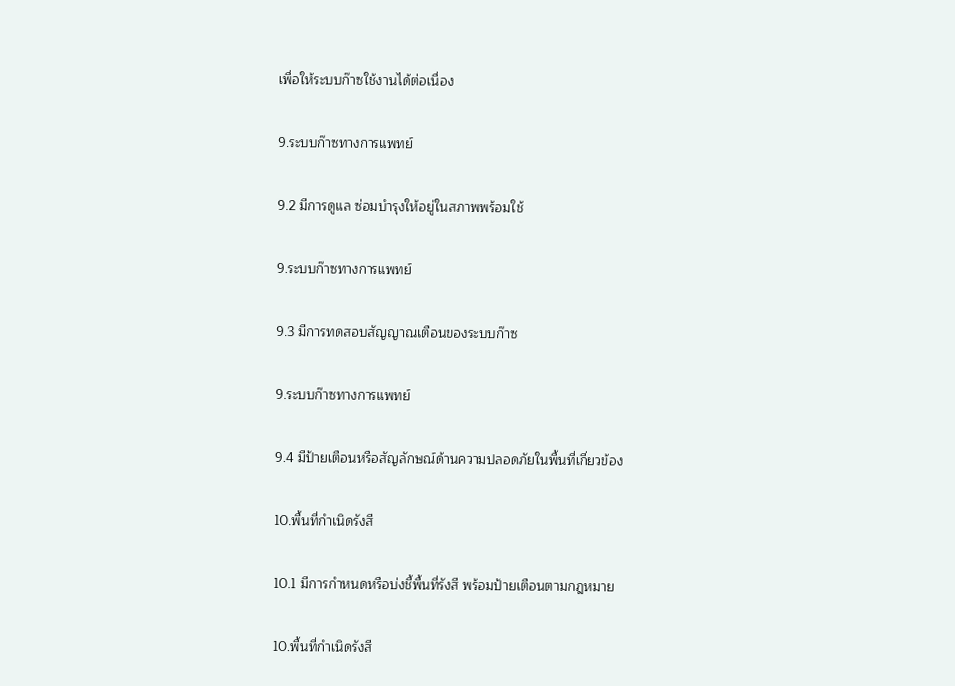เพื่อให้ระบบก๊าซใช้งานได้ต่อเนื่อง


9.ระบบก๊าซทางการแพทย์


9.2 มีการดูแล ซ่อมบำรุงให้อยู่ในสภาพพร้อมใช้


9.ระบบก๊าซทางการแพทย์


9.3 มีการทดสอบสัญญาณเตือนของระบบก๊าซ


9.ระบบก๊าซทางการแพทย์


9.4 มีป้ายเตือนหรือสัญลักษณ์ด้านความปลอดภัยในพื้นที่เกี่ยวข้อง


10.พื้นที่กำเนิดรังสี


10.1 มีการกำหนดหรือบ่งชี้พื้นที่รังสี พร้อมป้ายเตือนตามกฎหมาย


10.พื้นที่กำเนิดรังสี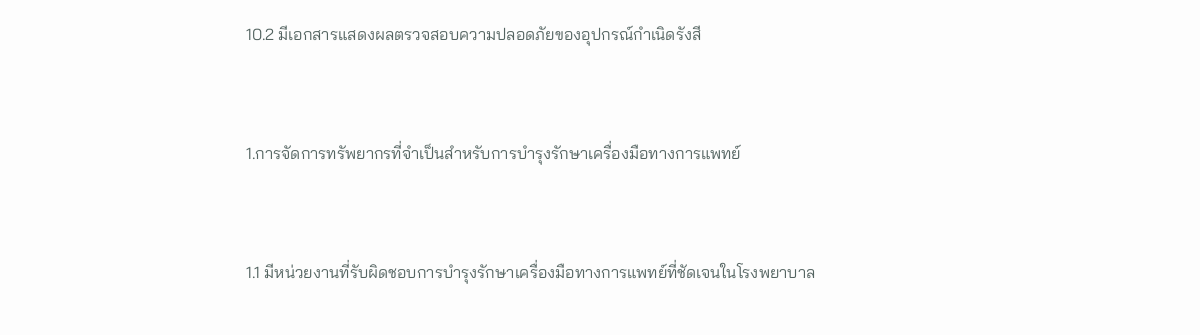10.2 มีเอกสารแสดงผลตรวจสอบความปลอดภัยของอุปกรณ์กำเนิดรังสี


1.การจัดการทรัพยากรที่จำเป็นสำหรับการบำรุงรักษาเครื่องมือทางการแพทย์


1.1 มีหน่วยงานที่รับผิดชอบการบำรุงรักษาเครื่องมือทางการแพทย์ที่ชัดเจนในโรงพยาบาล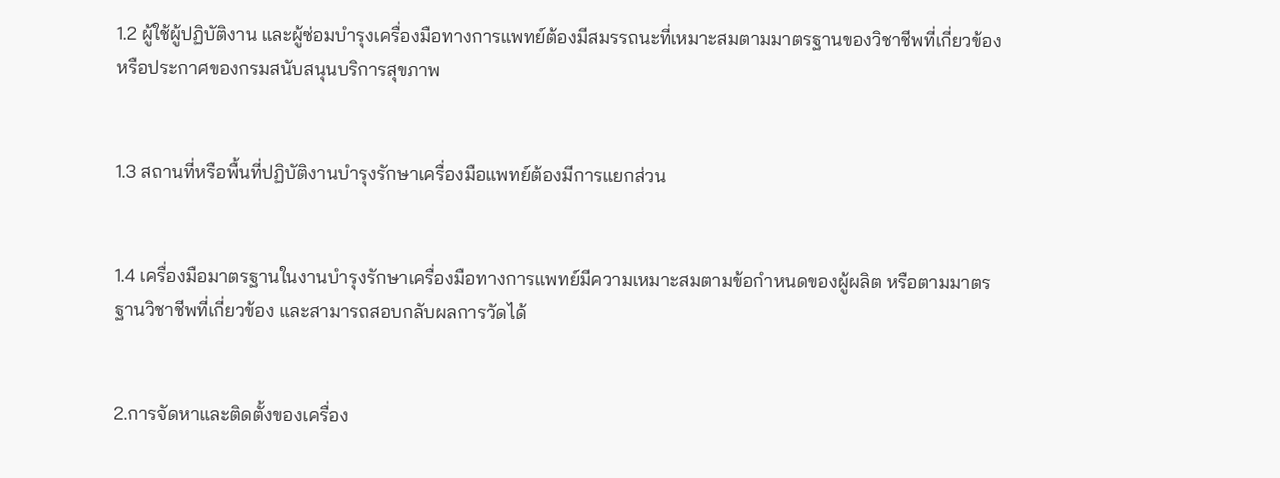1.2 ผู้ใช้ผู้ปฏิบัติงาน และผู้ซ่อมบำรุงเครื่องมือทางการแพทย์ต้องมีสมรรถนะที่เหมาะสมตามมาตรฐานของวิชาชีพที่เกี่ยวข้อง หรือประกาศของกรมสนับสนุนบริการสุขภาพ


1.3 สถานที่หรือพื้นที่ปฏิบัติงานบำรุงรักษาเครื่องมือแพทย์ต้องมีการแยกส่วน


1.4 เครื่องมือมาตรฐานในงานบำรุงรักษาเครื่องมือทางการแพทย์มีความเหมาะสมตามข้อกำหนดของผู้ผลิต หรือตามมาตรฐานวิชาชีพที่เกี่ยวข้อง และสามารถสอบกลับผลการวัดได้


2.การจัดหาและติดตั้งของเครื่อง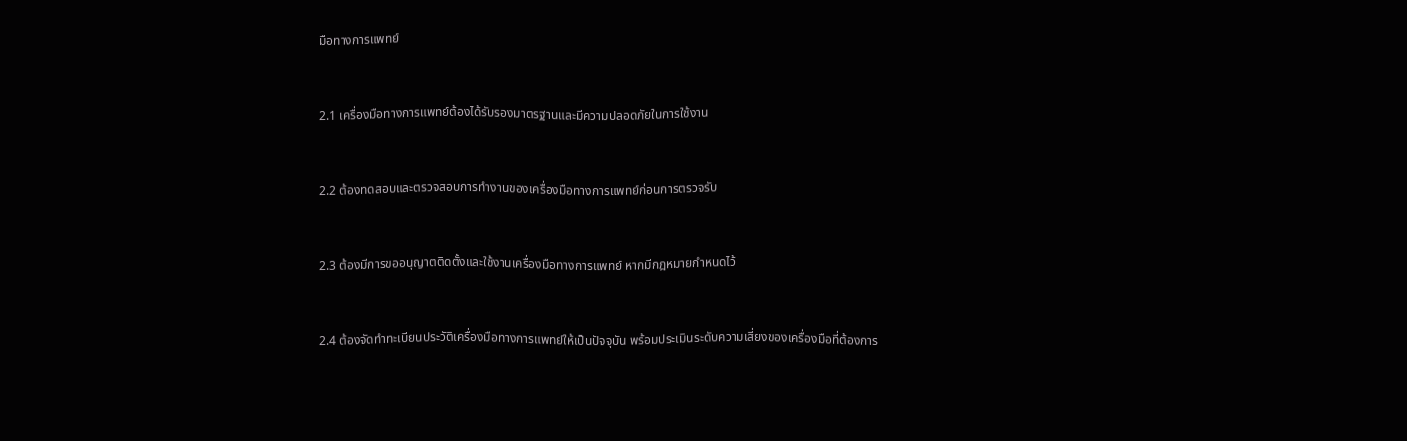มือทางการแพทย์


2.1 เครื่องมือทางการแพทย์ต้องได้รับรองมาตรฐานและมีความปลอดภัยในการใช้งาน


2.2 ต้องทดสอบและตรวจสอบการทำงานของเครื่องมือทางการแพทย์ก่อนการตรวจรับ


2.3 ต้องมีการขออนุญาตติดตั้งและใช้งานเครื่องมือทางการแพทย์ หากมีกฎหมายกำหนดไว้


2.4 ต้องจัดทำทะเบียนประวัติเครื่องมือทางการแพทย์ให้เป็นปัจจุบัน พร้อมประเมินระดับความเสี่ยงของเครื่องมือที่ต้องการ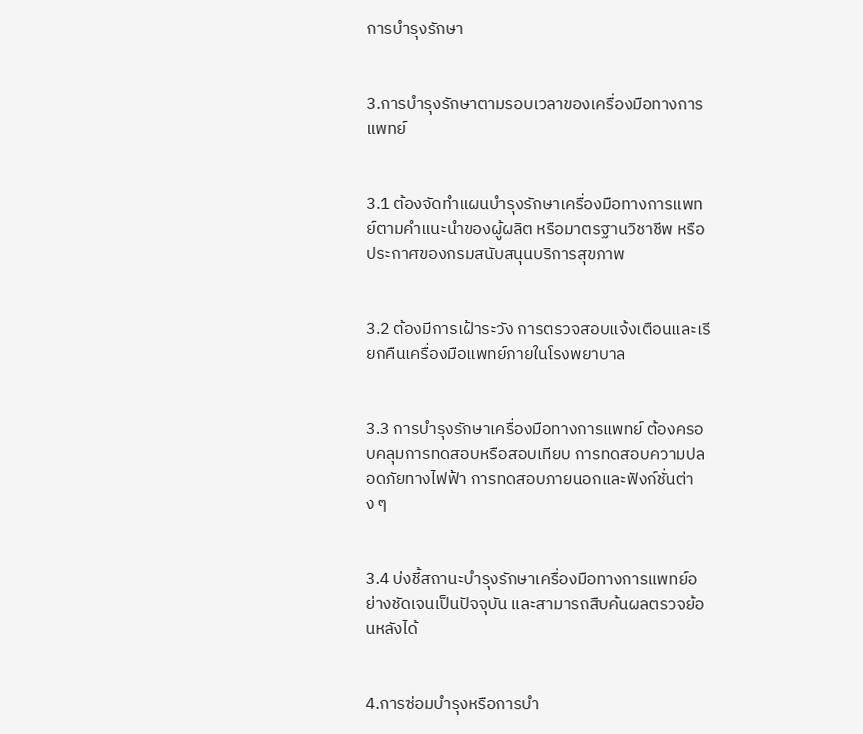การบำรุงรักษา


3.การบำรุงรักษาตามรอบเวลาของเครื่องมือทางการแพทย์


3.1 ต้องจัดทำแผนบำรุงรักษาเครื่องมือทางการแพทย์ตามคำแนะนำของผู้ผลิต หรือมาตรฐานวิชาชีพ หรือประกาศของกรมสนับสนุนบริการสุขภาพ


3.2 ต้องมีการเฝ้าระวัง การตรวจสอบแจ้งเตือนและเรียกคืนเครื่องมือแพทย์ภายในโรงพยาบาล


3.3 การบำรุงรักษาเครื่องมือทางการแพทย์ ต้องครอบคลุมการทดสอบหรือสอบเทียบ การทดสอบความปลอดภัยทางไฟฟ้า การทดสอบภายนอกและฟังก์ชั่นต่าง ๆ


3.4 บ่งชี้สถานะบำรุงรักษาเครื่องมือทางการแพทย์อย่างชัดเจนเป็นปัจจุบัน และสามารถสืบค้นผลตรวจย้อนหลังได้


4.การซ่อมบำรุงหรือการบำ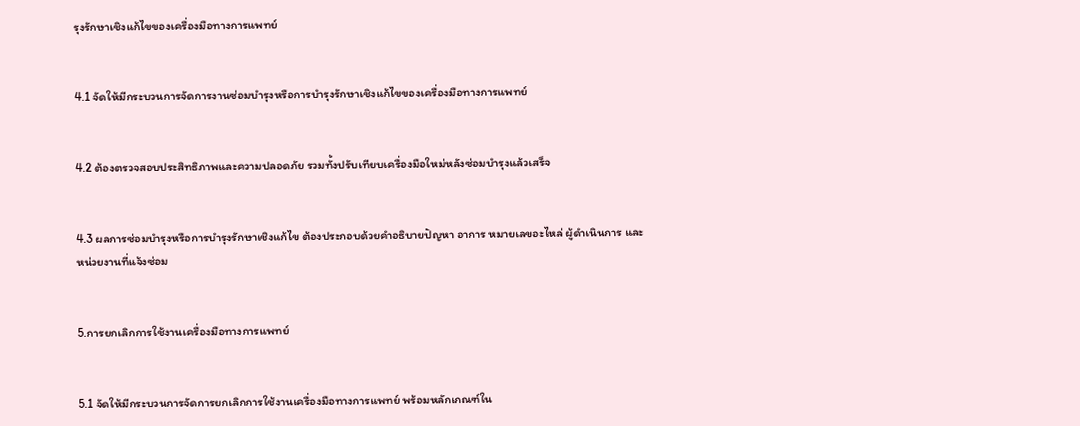รุงรักษาเชิงแก้ไขของเครื่องมือทางการแพทย์


4.1 จัดให้มีกระบวนการจัดการงานซ่อมบำรุงหรือการบำรุงรักษาเชิงแก้ไขของเครื่องมือทางการแพทย์


4.2 ต้องตรวจสอบประสิทธิภาพและความปลอดภัย รวมทั้งปรับเทียบเครื่องมือใหม่หลังซ่อมบำรุงแล้วเสร็จ


4.3 ผลการซ่อมบำรุงหรือการบำรุงรักษาเชิงแก้ไข ต้องประกอบด้วยคำอธิบายปัญหา อาการ หมายเลขอะไหล่ ผู้ดำเนินการ และหน่วยงานที่แจ้งซ่อม


5.การยกเลิกการใช้งานเครื่องมือทางการแพทย์


5.1 จัดให้มีกระบวนการจัดการยกเลิกการใช้งานเครื่องมือทางการแพทย์ พร้อมหลักเกณฑ์ใน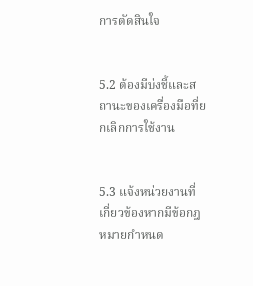การตัดสินใจ


5.2 ต้องมีบ่งชี้และสถานะของเครื่องมือที่ยกเลิกการใช้งาน


5.3 แจ้งหน่วยงานที่เกี่ยวข้องหากมีข้อกฎหมายกำหนด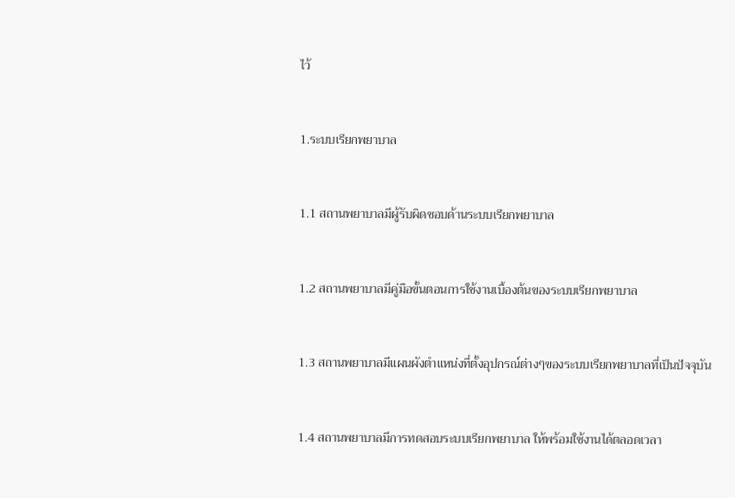ไว้


1.ระบบเรียกพยาบาล


1.1 สถานพยาบาลมีผู้รับผิดชอบด้านระบบเรียกพยาบาล


1.2 สถานพยาบาลมีคู่มือขั้นตอนการใช้งานเบื้องต้นของระบบเรียกพยาบาล


1.3 สถานพยาบาลมีแผนผังตำแหน่งที่ตั้งอุปกรณ์ต่างๆของระบบเรียกพยาบาลที่เป็นปัจจุบัน


1.4 สถานพยาบาลมีการทดสอบระบบเรียกพยาบาล ให้พร้อมใช้งานได้ตลอดเวลา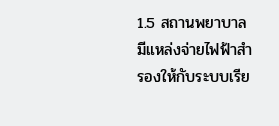1.5 สถานพยาบาลมีแหล่งจ่ายไฟฟ้าสำรองให้กับระบบเรีย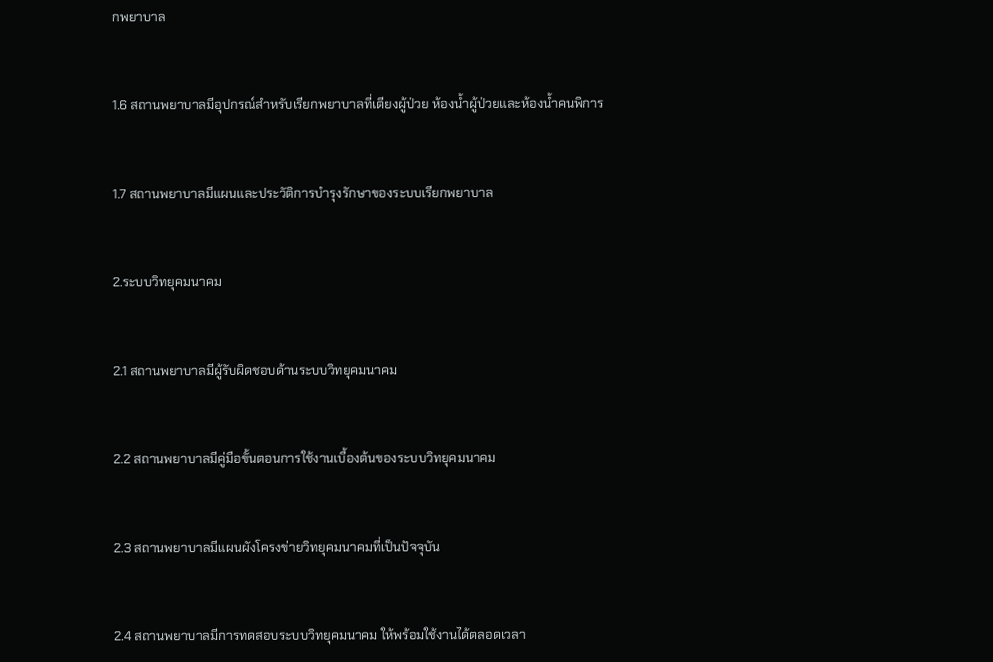กพยาบาล


1.6 สถานพยาบาลมีอุปกรณ์สำหรับเรียกพยาบาลที่เตียงผู้ป่วย ห้องน้ำผู้ป่วยและห้องน้ำคนพิการ


1.7 สถานพยาบาลมีแผนและประวัติการบำรุงรักษาของระบบเรียกพยาบาล


2.ระบบวิทยุคมนาคม


2.1 สถานพยาบาลมีผู้รับผิดชอบด้านระบบวิทยุคมนาคม


2.2 สถานพยาบาลมีคู่มือขั้นตอนการใช้งานเบื้องต้นของระบบวิทยุคมนาคม


2.3 สถานพยาบาลมีแผนผังโครงข่ายวิทยุคมนาคมที่เป็นปัจจุบัน


2.4 สถานพยาบาลมีการทดสอบระบบวิทยุคมนาคม ให้พร้อมใช้งานได้ตลอดเวลา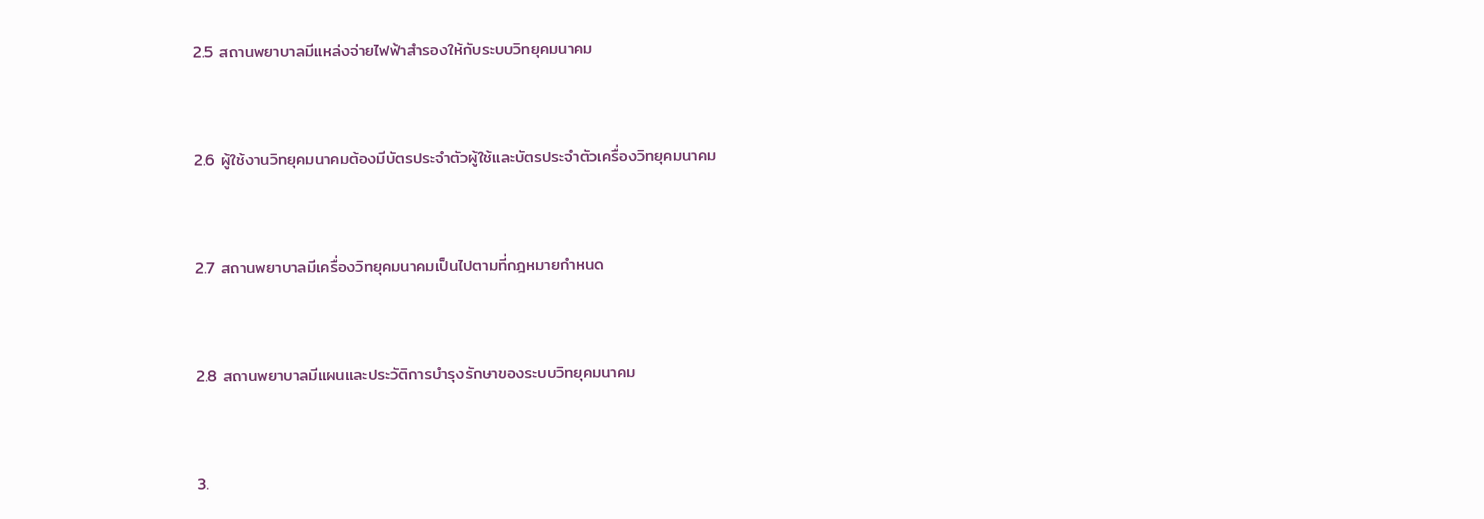2.5 สถานพยาบาลมีแหล่งจ่ายไฟฟ้าสำรองให้กับระบบวิทยุคมนาคม


2.6 ผู้ใช้งานวิทยุคมนาคมต้องมีบัตรประจำตัวผู้ใช้และบัตรประจำตัวเครื่องวิทยุคมนาคม


2.7 สถานพยาบาลมีเครื่องวิทยุคมนาคมเป็นไปตามที่กฎหมายกำหนด


2.8 สถานพยาบาลมีแผนและประวัติการบำรุงรักษาของระบบวิทยุคมนาคม


3.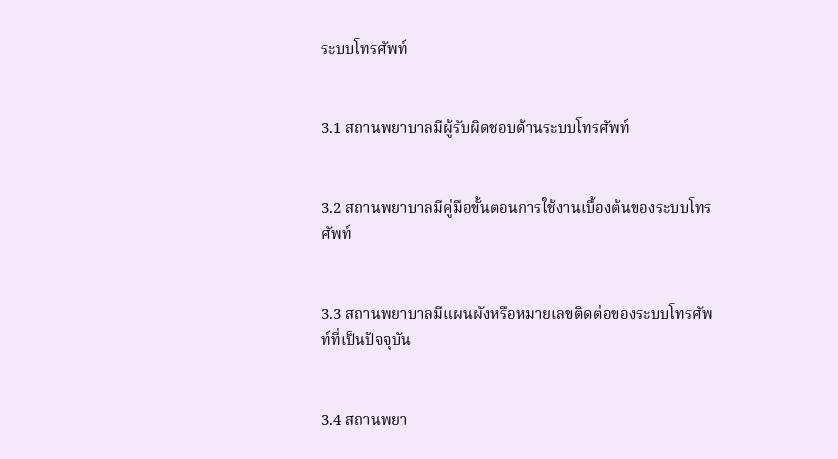ระบบโทรศัพท์


3.1 สถานพยาบาลมีผู้รับผิดชอบด้านระบบโทรศัพท์


3.2 สถานพยาบาลมีคู่มือขั้นตอนการใช้งานเบื้องต้นของระบบโทรศัพท์


3.3 สถานพยาบาลมีแผนผังหรือหมายเลขติดต่อของระบบโทรศัพท์ที่เป็นปัจจุบัน


3.4 สถานพยา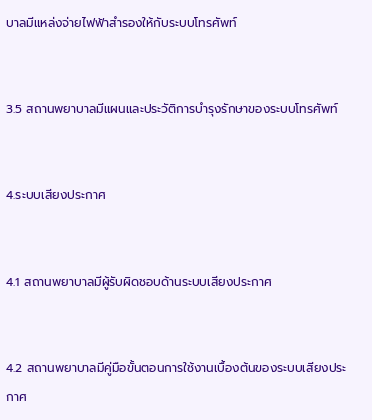บาลมีแหล่งจ่ายไฟฟ้าสำรองให้กับระบบโทรศัพท์


3.5 สถานพยาบาลมีแผนและประวัติการบำรุงรักษาของระบบโทรศัพท์


4.ระบบเสียงประกาศ


4.1 สถานพยาบาลมีผู้รับผิดชอบด้านระบบเสียงประกาศ


4.2 สถานพยาบาลมีคู่มือขั้นตอนการใช้งานเบื้องต้นของระบบเสียงประกาศ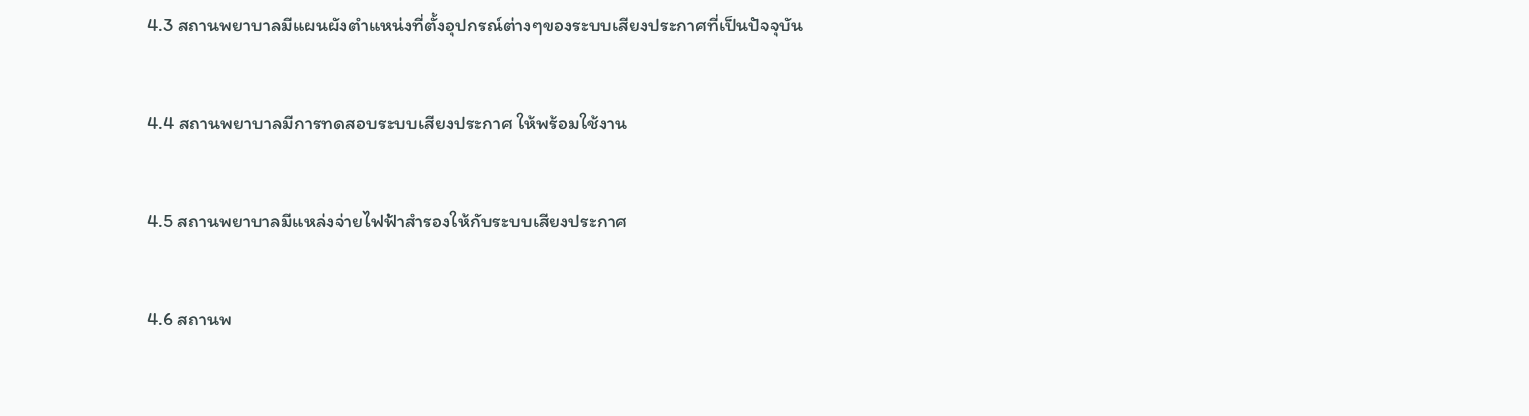4.3 สถานพยาบาลมีแผนผังตำแหน่งที่ตั้งอุปกรณ์ต่างๆของระบบเสียงประกาศที่เป็นปัจจุบัน


4.4 สถานพยาบาลมีการทดสอบระบบเสียงประกาศ ให้พร้อมใช้งาน


4.5 สถานพยาบาลมีแหล่งจ่ายไฟฟ้าสำรองให้กับระบบเสียงประกาศ


4.6 สถานพ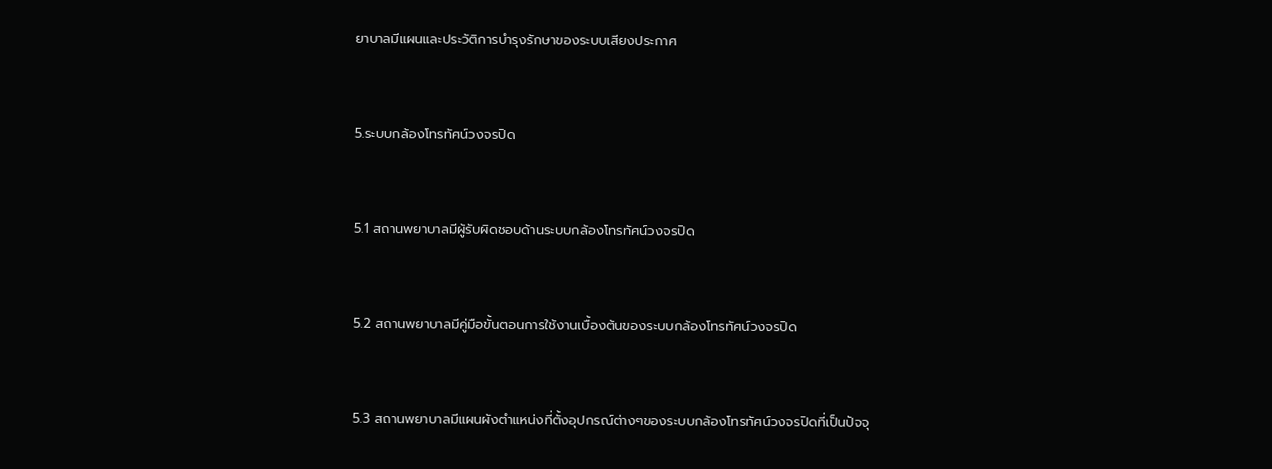ยาบาลมีแผนและประวัติการบำรุงรักษาของระบบเสียงประกาศ


5.ระบบกล้องโทรทัศน์วงจรปิด


5.1 สถานพยาบาลมีผู้รับผิดชอบด้านระบบกล้องโทรทัศน์วงจรปิด


5.2 สถานพยาบาลมีคู่มือขั้นตอนการใช้งานเบื้องต้นของระบบกล้องโทรทัศน์วงจรปิด


5.3 สถานพยาบาลมีแผนผังตำแหน่งที่ตั้งอุปกรณ์ต่างๆของระบบกล้องโทรทัศน์วงจรปิดที่เป็นปัจจุ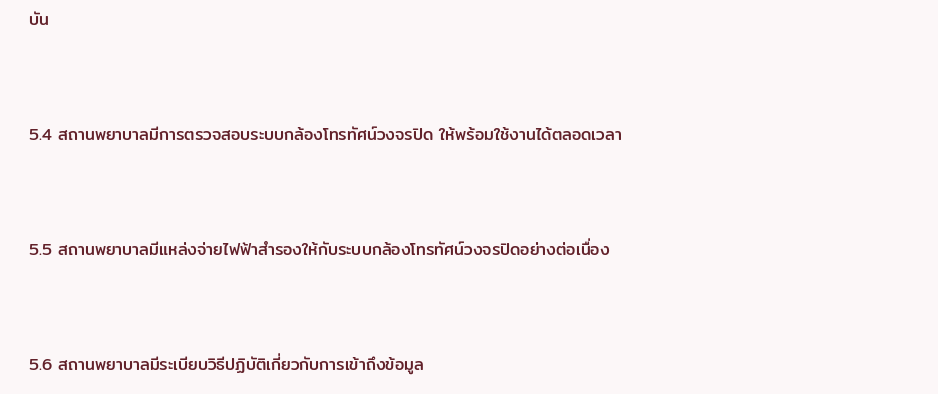บัน


5.4 สถานพยาบาลมีการตรวจสอบระบบกล้องโทรทัศน์วงจรปิด ให้พร้อมใช้งานได้ตลอดเวลา


5.5 สถานพยาบาลมีแหล่งจ่ายไฟฟ้าสำรองให้กับระบบกล้องโทรทัศน์วงจรปิดอย่างต่อเนื่อง


5.6 สถานพยาบาลมีระเบียบวิธีปฏิบัติเกี่ยวกับการเข้าถึงข้อมูล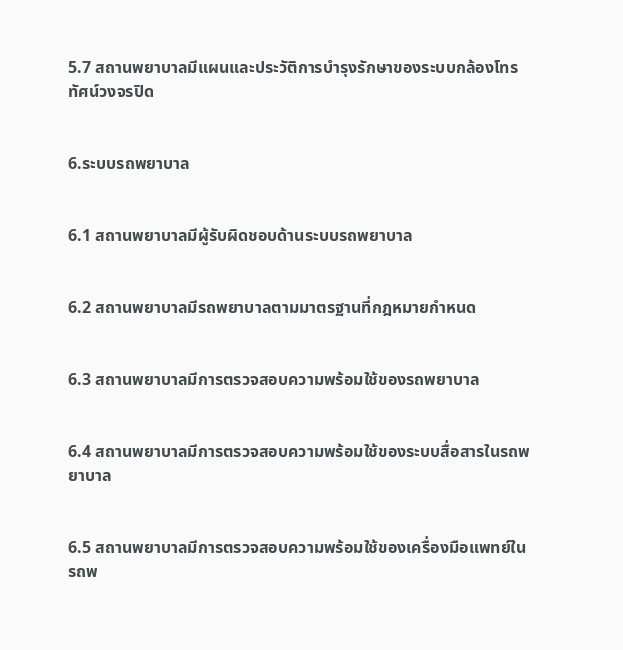5.7 สถานพยาบาลมีแผนและประวัติการบำรุงรักษาของระบบกล้องโทรทัศน์วงจรปิด


6.ระบบรถพยาบาล


6.1 สถานพยาบาลมีผู้รับผิดชอบด้านระบบรถพยาบาล


6.2 สถานพยาบาลมีรถพยาบาลตามมาตรฐานที่กฎหมายกำหนด


6.3 สถานพยาบาลมีการตรวจสอบความพร้อมใช้ของรถพยาบาล


6.4 สถานพยาบาลมีการตรวจสอบความพร้อมใช้ของระบบสื่อสารในรถพยาบาล


6.5 สถานพยาบาลมีการตรวจสอบความพร้อมใช้ของเครื่องมือแพทย์ในรถพ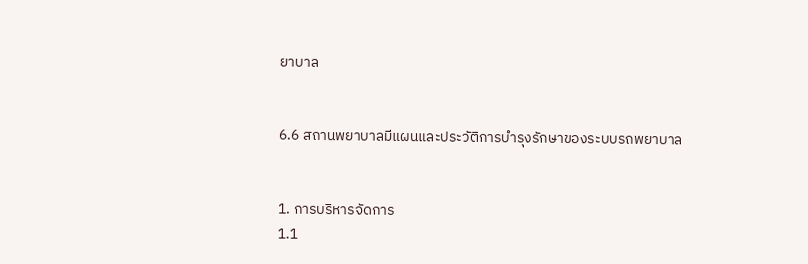ยาบาล


6.6 สถานพยาบาลมีแผนและประวัติการบำรุงรักษาของระบบรถพยาบาล


1. การบริหารจัดการ
1.1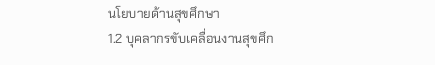นโยบายด้านสุขศึกษา
1.2 บุคลากรขับเคลื่อนงานสุขศึก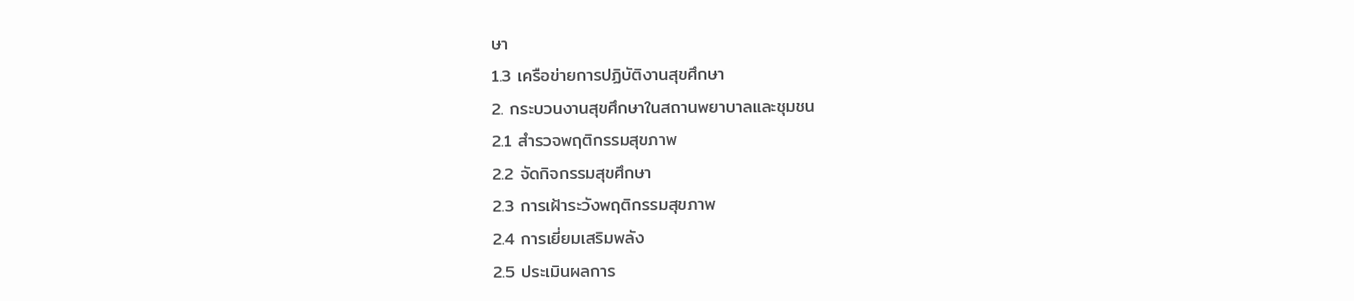ษา
1.3 เครือข่ายการปฏิบัติงานสุขศึกษา
2. กระบวนงานสุขศึกษาในสถานพยาบาลและชุมชน
2.1 สำรวจพฤติกรรมสุขภาพ
2.2 จัดกิจกรรมสุขศึกษา
2.3 การเฝ้าระวังพฤติกรรมสุขภาพ
2.4 การเยี่ยมเสริมพลัง
2.5 ประเมินผลการ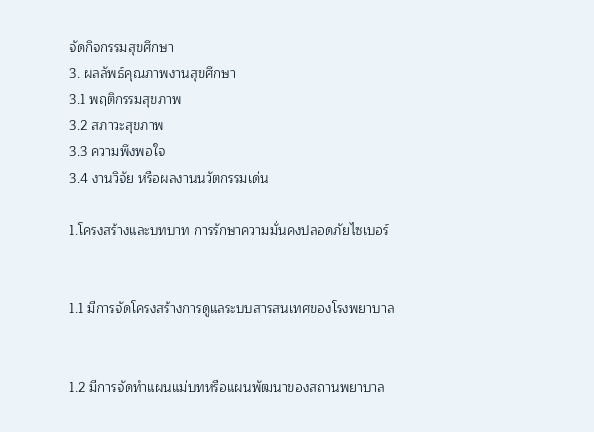จัดกิจกรรมสุขศึกษา
3. ผลลัพธ์คุณภาพงานสุขศึกษา
3.1 พฤติกรรมสุขภาพ
3.2 สภาวะสุขภาพ
3.3 ความพึงพอใจ
3.4 งานวิจัย หรือผลงานนวัตกรรมเด่น

1.โครงสร้างและบทบาท การรักษาความมั่นคงปลอดภัยไซเบอร์


1.1 มีการจัดโครงสร้างการดูแลระบบสารสนเทศของโรงพยาบาล


1.2 มีการจัดทำแผนแม่บทหรือแผนพัฒนาของสถานพยาบาล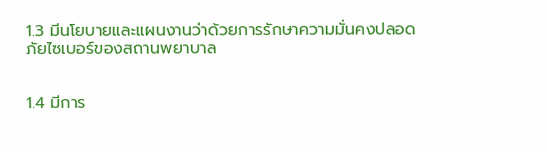1.3 มีนโยบายและแผนงานว่าด้วยการรักษาความมั่นคงปลอดภัยไซเบอร์ของสถานพยาบาล


1.4 มีการ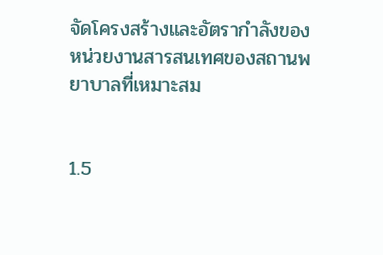จัดโครงสร้างและอัตรากำลังของหน่วยงานสารสนเทศของสถานพยาบาลที่เหมาะสม


1.5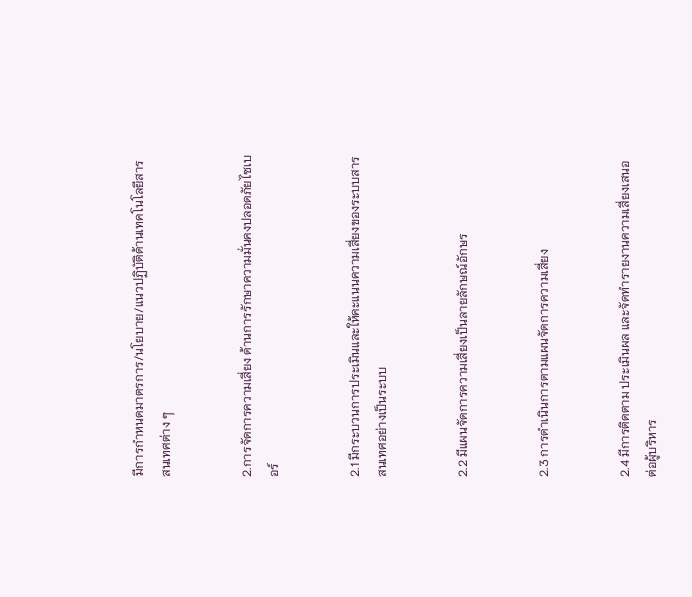มีการกำหนดมาตรการ/นโยบาย/แนวปฏิบัติด้านเทคโนโลยีสารสนเทศต่าง ๆ


2.การจัดการความเสี่ยง ด้านการรักษาความมั่นคงปลอดภัยไซเบอร์


2.1 มีกระบวนการประเมินและให้คะแนนความเสี่ยงของระบบสารสนเทศอย่างเป็นระบบ


2.2 มีแผนจัดการความเสี่ยงเป็นลายลักษณ์อักษร


2.3 การดำเนินการตามแผนจัดการความเสี่ยง


2.4 มีการติดตาม ประเมินผล และจัดทำรายงานความเสี่ยงเสนอต่อผู้บริหาร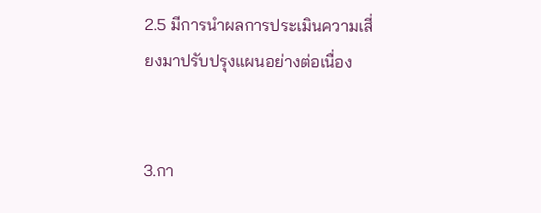2.5 มีการนำผลการประเมินความเสี่ยงมาปรับปรุงแผนอย่างต่อเนื่อง


3.กา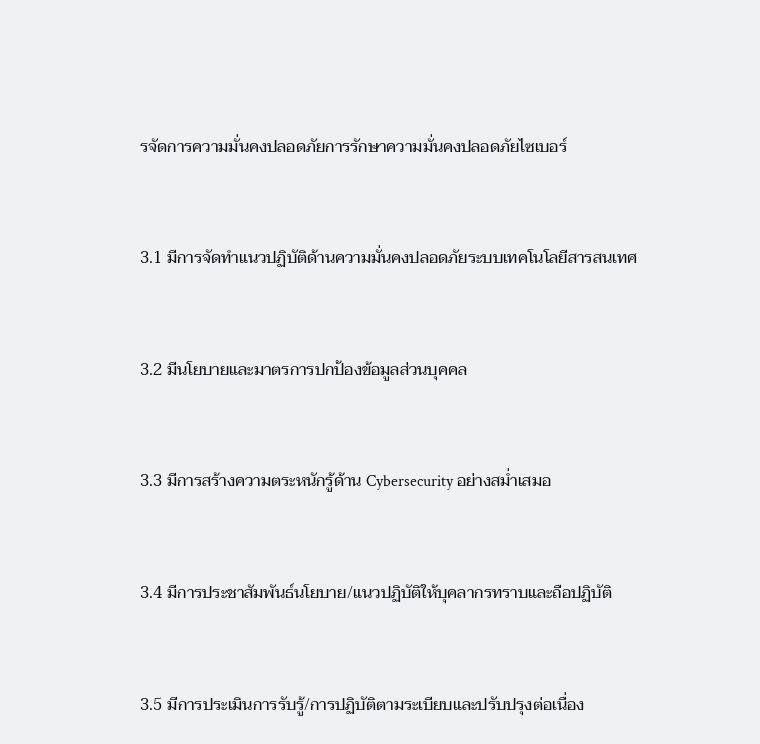รจัดการความมั่นคงปลอดภัยการรักษาความมั่นคงปลอดภัยไซเบอร์


3.1 มีการจัดทำแนวปฏิบัติด้านความมั่นคงปลอดภัยระบบเทคโนโลยีสารสนเทศ


3.2 มีนโยบายและมาตรการปกป้องข้อมูลส่วนบุคคล


3.3 มีการสร้างความตระหนักรู้ด้าน Cybersecurity อย่างสม่ำเสมอ


3.4 มีการประชาสัมพันธ์นโยบาย/แนวปฏิบัติให้บุคลากรทราบและถือปฏิบัติ


3.5 มีการประเมินการรับรู้/การปฏิบัติตามระเบียบและปรับปรุงต่อเนื่อง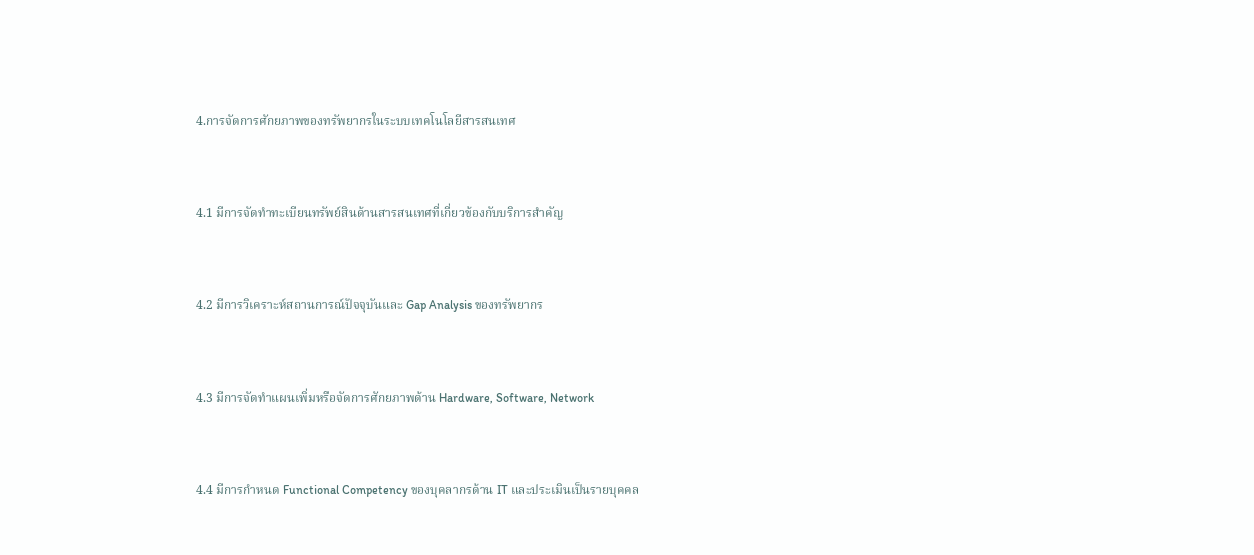4.การจัดการศักยภาพของทรัพยากรในระบบเทคโนโลยีสารสนเทศ


4.1 มีการจัดทำทะเบียนทรัพย์สินด้านสารสนเทศที่เกี่ยวข้องกับบริการสำคัญ


4.2 มีการวิเคราะห์สถานการณ์ปัจจุบันและ Gap Analysis ของทรัพยากร


4.3 มีการจัดทำแผนเพิ่มหรือจัดการศักยภาพด้าน Hardware, Software, Network


4.4 มีการกำหนด Functional Competency ของบุคลากรด้าน IT และประเมินเป็นรายบุคคล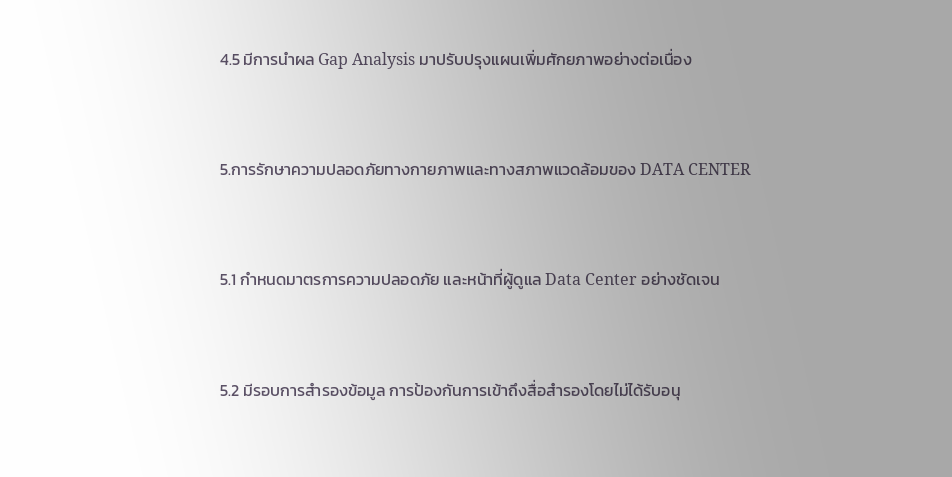4.5 มีการนำผล Gap Analysis มาปรับปรุงแผนเพิ่มศักยภาพอย่างต่อเนื่อง


5.การรักษาความปลอดภัยทางกายภาพและทางสภาพแวดล้อมของ DATA CENTER


5.1 กำหนดมาตรการความปลอดภัย และหน้าที่ผู้ดูแล Data Center อย่างชัดเจน


5.2 มีรอบการสำรองข้อมูล การป้องกันการเข้าถึงสื่อสำรองโดยไม่ได้รับอนุ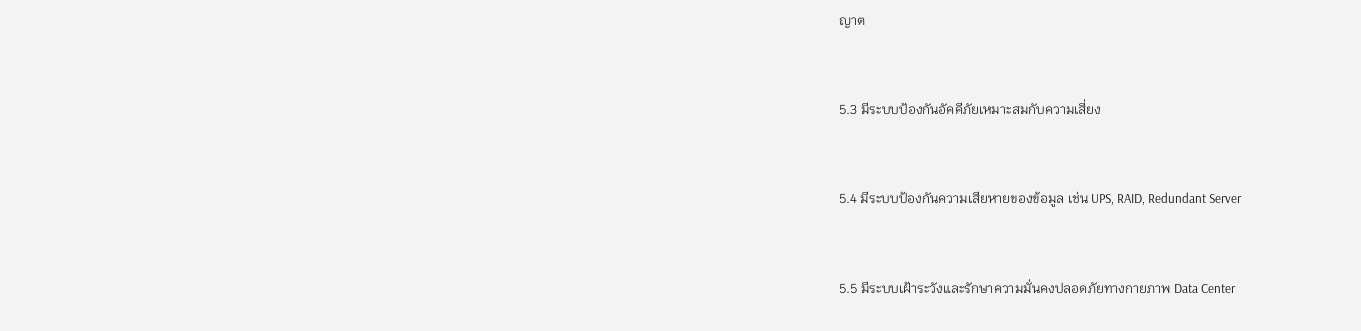ญาต


5.3 มีระบบป้องกันอัคคีภัยเหมาะสมกับความเสี่ยง


5.4 มีระบบป้องกันความเสียหายของข้อมูล เช่น UPS, RAID, Redundant Server


5.5 มีระบบเฝ้าระวังและรักษาความมั่นคงปลอดภัยทางกายภาพ Data Center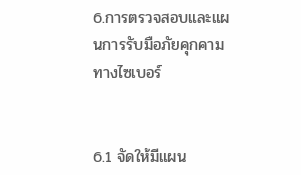6.การตรวจสอบและแผนการรับมือภัยคุกคามทางไซเบอร์


6.1 จัดให้มีแผน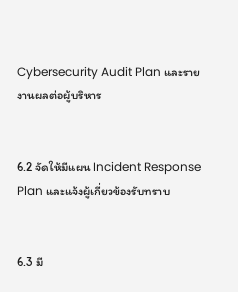Cybersecurity Audit Plan และรายงานผลต่อผู้บริหาร


6.2 จัดให้มีแผน Incident Response Plan และแจ้งผู้เกี่ยวข้องรับทราบ


6.3 มี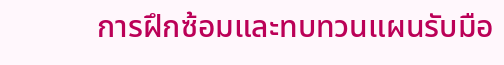การฝึกซ้อมและทบทวนแผนรับมือ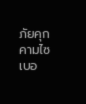ภัยคุกคามไซเบอ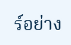ร์อย่าง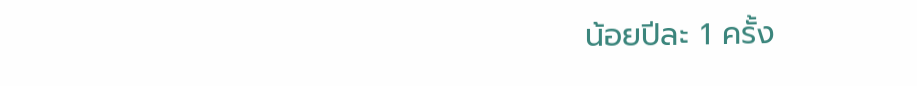น้อยปีละ 1 ครั้ง